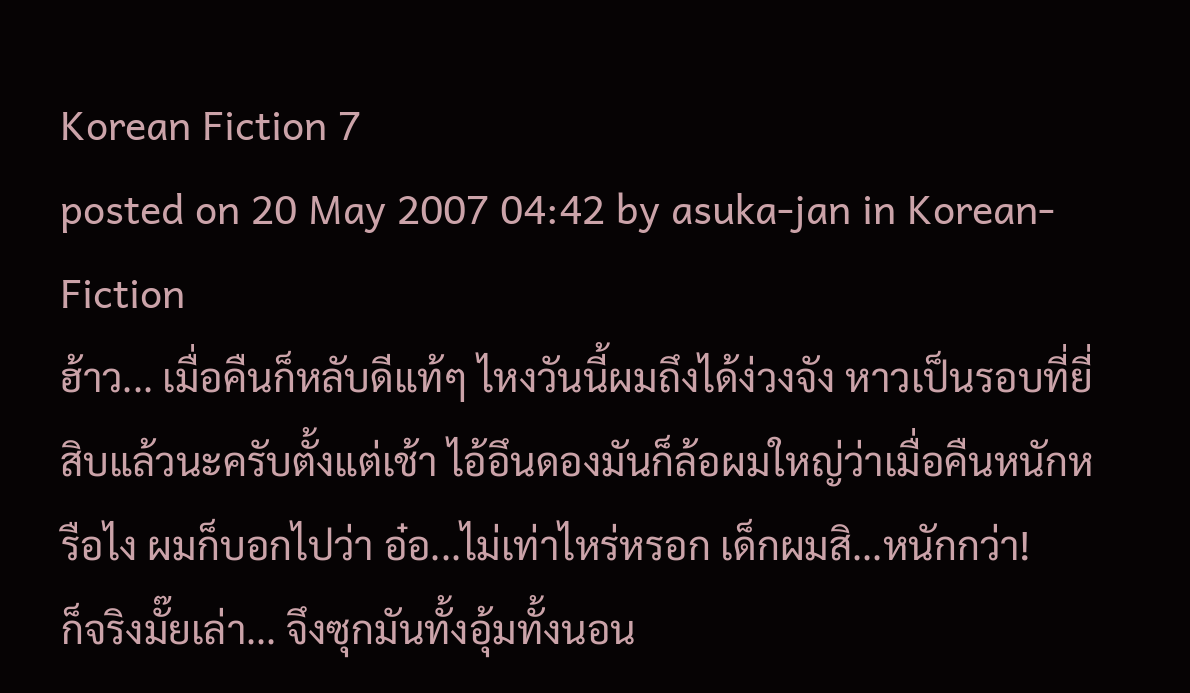Korean Fiction 7
posted on 20 May 2007 04:42 by asuka-jan in Korean-Fiction
ฮ้าว... เมื่อคืนก็หลับดีแท้ๆ ไหงวันนี้ผมถึงได้ง่วงจัง หาวเป็นรอบที่ยี่สิบแล้วนะครับตั้งแต่เช้า ไอ้อึนดองมันก็ล้อผมใหญ่ว่าเมื่อคืนหนักหรือไง ผมก็บอกไปว่า อ๋อ...ไม่เท่าไหร่หรอก เด็กผมสิ...หนักกว่า!
ก็จริงมั๊ยเล่า... จึงซุกมันทั้งอุ้มทั้งนอน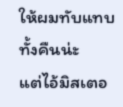ให้ผมทับแทบทั้งคืนน่ะ
แต่ไอ้มิสเตอ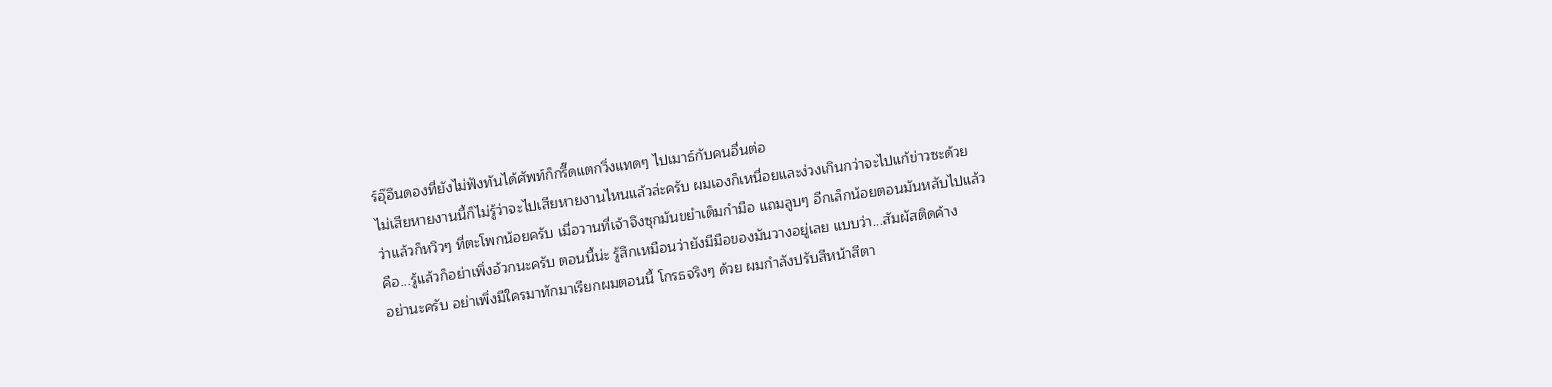ร์อุ๊อึนดองที่ยังไม่ฟังทันได้ศัพท์ก็กรี๊ดแตกวิ่งแทดๆ ไปเมาธ์กับคนอื่นต่อ
ไม่เสียหายงานนี้ก็ไม่รู้ว่าจะไปเสียหายงานไหนแล้วล่ะครับ ผมเองก็เหนื่อยและง่วงเกินกว่าจะไปแก้ข่าวซะด้วย
ว่าแล้วก็หวิวๆ ที่ตะโพกน้อยครับ เมื่อวานที่เจ้าจึงซุกมันขยำเต็มกำมือ แถมลูบๆ อีกเล็กน้อยตอนมันหลับไปแล้ว
คือ...รู้แล้วก็อย่าเพิ่งอ้วกนะครับ ตอนนี้น่ะ รู้สึกเหมือนว่ายังมีมือของมันวางอยู่เลย แบบว่า...สัมผัสติดค้าง
อย่านะครับ อย่าเพิ่งมีใครมาทักมาเรียกผมตอนนี้ โกรธจริงๆ ด้วย ผมกำลังปรับสีหน้าสีตา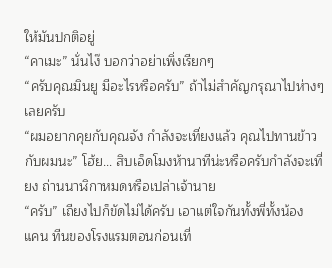ให้มันปกติอยู่
“คาเมะ” นั่นไง๊ บอกว่าอย่าเพิ่งเรียกๆ
“ครับคุณมินยู มีอะไรหรือครับ” ถ้าไม่สำคัญกรุณาไปห่างๆ เลยครับ
“ผมอยากคุยกับคุณจัง กำลังจะเที่ยงแล้ว คุณไปทานข้าวกับผมนะ” โฮ้ย... สิบเอ็ดโมงห้านาทีน่ะหรือครับกำลังจะเที่ยง ถ่านนาฬิกาหมดหรือเปล่าเจ้านาย
“ครับ” เถียงไปก็ขัดไม่ได้ครับ เอาแต่ใจกันทั้งพี่ทั้งน้อง
แคน ทีนของโรงแรมตอนก่อนเที่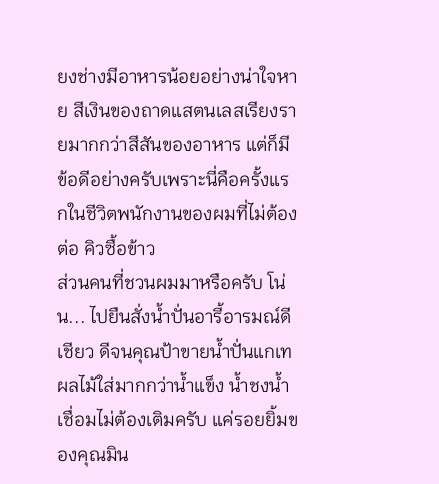ยงช่างมีอาหารน้อยอย่างน่าใจหาย สีเงินของถาดแสตนเลสเรียงรายมากกว่าสีสันของอาหาร แต่ก็มีข้อดีอย่างครับเพราะนี่คือครั้งแรกในชีวิตพนักงานของผมที่ไม่ต้องต่อ คิวซื้อข้าว
ส่วนคนที่ชวนผมมาหรือครับ โน่น... ไปยืนสั่งน้ำปั่นอารี้อารมณ์ดีเชียว ดีจนคุณป้าขายน้ำปั่นแกเทผลไม้ใส่มากกว่าน้ำแข็ง น้ำชงน้ำเชื่อมไม่ต้องเติมครับ แค่รอยยิ้มของคุณมิน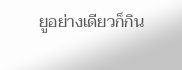ยูอย่างเดียวก็กิน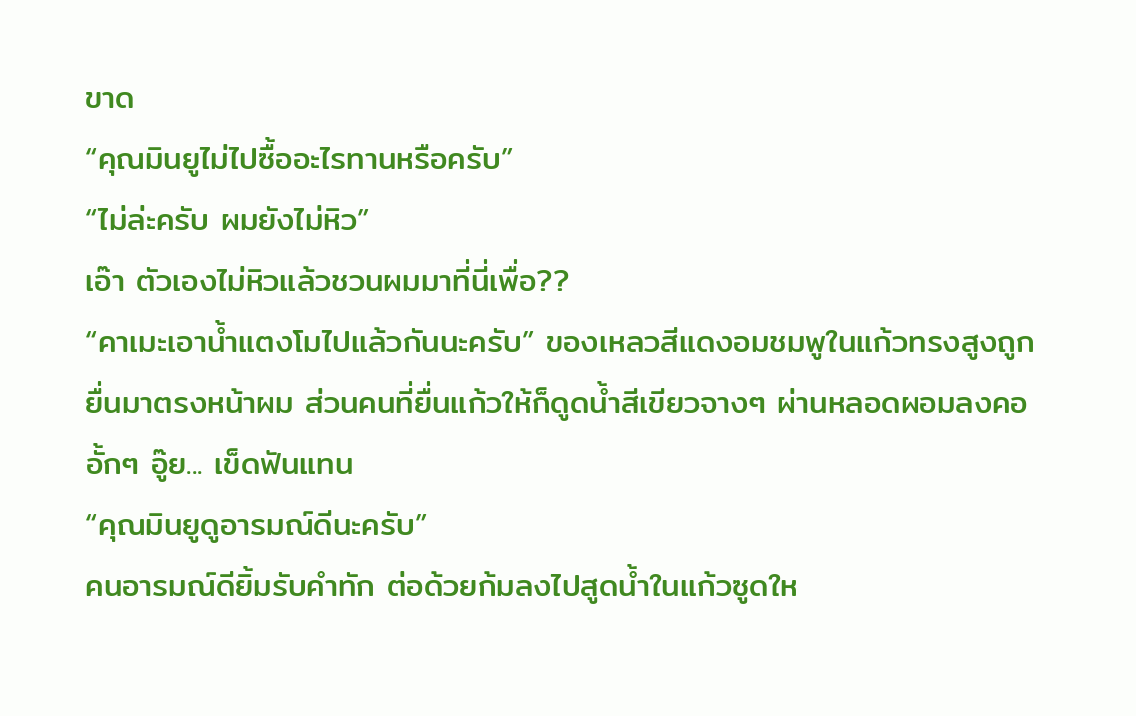ขาด
“คุณมินยูไม่ไปซื้ออะไรทานหรือครับ”
“ไม่ล่ะครับ ผมยังไม่หิว”
เอ๊า ตัวเองไม่หิวแล้วชวนผมมาที่นี่เพื่อ??
“คาเมะเอาน้ำแตงโมไปแล้วกันนะครับ” ของเหลวสีแดงอมชมพูในแก้วทรงสูงถูกยื่นมาตรงหน้าผม ส่วนคนที่ยื่นแก้วให้ก็ดูดน้ำสีเขียวจางๆ ผ่านหลอดผอมลงคออั้กๆ อู๊ย... เข็ดฟันแทน
“คุณมินยูดูอารมณ์ดีนะครับ”
คนอารมณ์ดียิ้มรับคำทัก ต่อด้วยก้มลงไปสูดน้ำในแก้วซูดให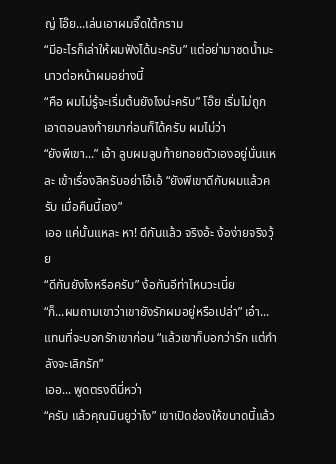ญ่ โอ๊ย...เล่นเอาผมจี๊ดใต้กราม
“มีอะไรก็เล่าให้ผมฟังได้นะครับ” แต่อย่ามาซดน้ำมะนาวต่อหน้าผมอย่างนี้
“คือ ผมไม่รู้จะเริ่มต้นยังไงน่ะครับ” โอ๊ย เริ่มไม่ถูกเอาตอนลงท้ายมาก่อนก็ได้ครับ ผมไม่ว่า
“ยังพีเขา...” เอ้า ลูบผมลูบท้ายทอยตัวเองอยู่นั่นแหละ เข้าเรื่องสิครับอย่าโอ้เอ้ “ยังพีเขาดีกับผมแล้วครับ เมื่อคืนนี้เอง”
เออ แค่นั้นแหละ หา! ดีกันแล้ว จริงอ้ะ ง้อง่ายจริงวุ้ย
“ดีกันยังไงหรือครับ” ง้อกันอีท่าไหนวะเนี่ย
“ก็...ผมถามเขาว่าเขายังรักผมอยู่หรือเปล่า” เอ๋า...แทนที่จะบอกรักเขาก่อน “แล้วเขาก็บอกว่ารัก แต่กำลังจะเลิกรัก”
เออ... พูดตรงดีนี่หว่า
“ครับ แล้วคุณมินยูว่าไง” เขาเปิดช่องให้ขนาดนี้แล้ว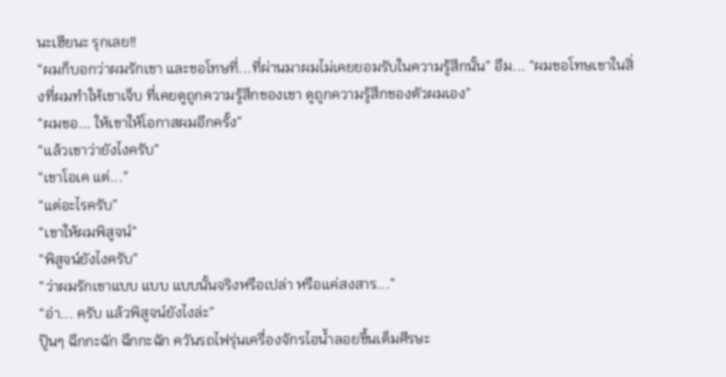นะเฮียนะ รุกเลย!!
“ผมก็บอกว่าผมรักเขา และขอโทษที่...ที่ผ่านมาผมไม่เคยยอมรับในความรู้สึกนั้น” อืม... “ผมขอโทษเขาในสิ่งที่ผมทำให้เขาเจ็บ ที่เคยดูถูกความรู้สึกของเขา ดูถูกความรู้สึกของตัวผมเอง”
“ผมขอ... ให้เขาให้โอกาสผมอีกครั้ง”
“แล้วเขาว่ายังไงครับ”
“เขาโอเค แต่...”
“แต่อะไรครับ”
“เขาให้ผมพิสูจน์”
“พิสูจน์ยังไงครับ”
“ว่าผมรักเขาแบบ แบบ แบบนั้นจริงหรือเปล่า หรือแค่สงสาร...”
“อ่า... ครับ แล้วพิสูจน์ยังไงล่ะ”
ปู๊นๆ ฉึกกะฉัก ฉึกกะฉัก ควันรถไฟรุ่นเครื่องจักรไอน้ำลอยขึ้นเต็มศีรษะ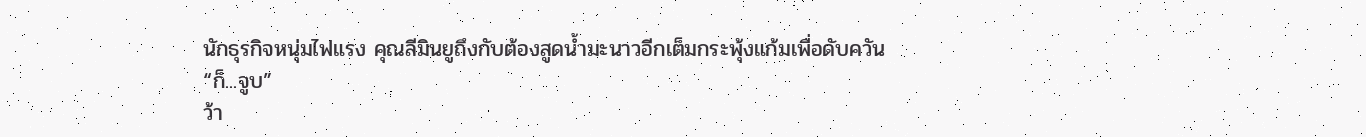นักธุรกิจหนุ่มไฟแรง คุณลีมินยูถึงกับต้องสูดน้ำมะนาวอีกเต็มกระพุ้งแก้มเพื่อดับควัน
“ก็...จูบ”
ว้า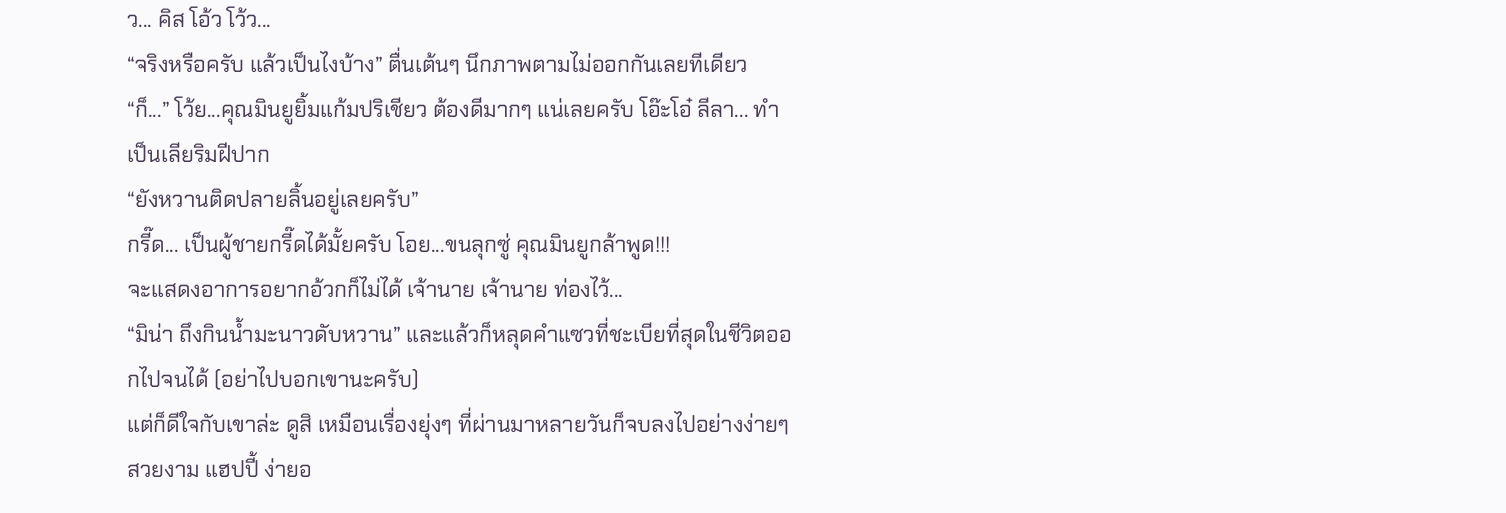ว... คิส โอ้ว โว้ว...
“จริงหรือครับ แล้วเป็นไงบ้าง” ตื่นเต้นๆ นึกภาพตามไม่ออกกันเลยทีเดียว
“ก็...” โว้ย...คุณมินยูยิ้มแก้มปริเชียว ต้องดีมากๆ แน่เลยครับ โอ๊ะโอ๋ ลีลา... ทำเป็นเลียริมฝีปาก
“ยังหวานติดปลายลิ้นอยู่เลยครับ”
กรี๊ด... เป็นผู้ชายกรี๊ดได้มั้ยครับ โอย...ขนลุกซู่ คุณมินยูกล้าพูด!!!
จะแสดงอาการอยากอ้วกก็ไม่ได้ เจ้านาย เจ้านาย ท่องไว้...
“มิน่า ถึงกินน้ำมะนาวดับหวาน” และแล้วก็หลุดคำแซวที่ชะเบียที่สุดในชีวิตออกไปจนได้ (อย่าไปบอกเขานะครับ)
แต่ก็ดีใจกับเขาล่ะ ดูสิ เหมือนเรื่องยุ่งๆ ที่ผ่านมาหลายวันก็จบลงไปอย่างง่ายๆ สวยงาม แฮปปี้ ง่ายอ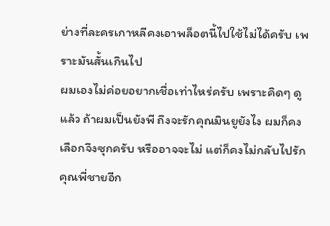ย่างที่ละครเกาหลีคงเอาพล็อตนี้ไปใช้ไม่ได้ครับ เพราะมันสั้นเกินไป
ผมเองไม่ค่อยอยากเชื่อเท่าไหร่ครับ เพราะคิดๆ ดูแล้ว ถ้าผมเป็นยังพี ถึงจะรักคุณมินยูยังไง ผมก็คงเลือกจึงซุกครับ หรืออาจจะไม่ แต่ก็คงไม่กลับไปรักคุณพี่ชายอีก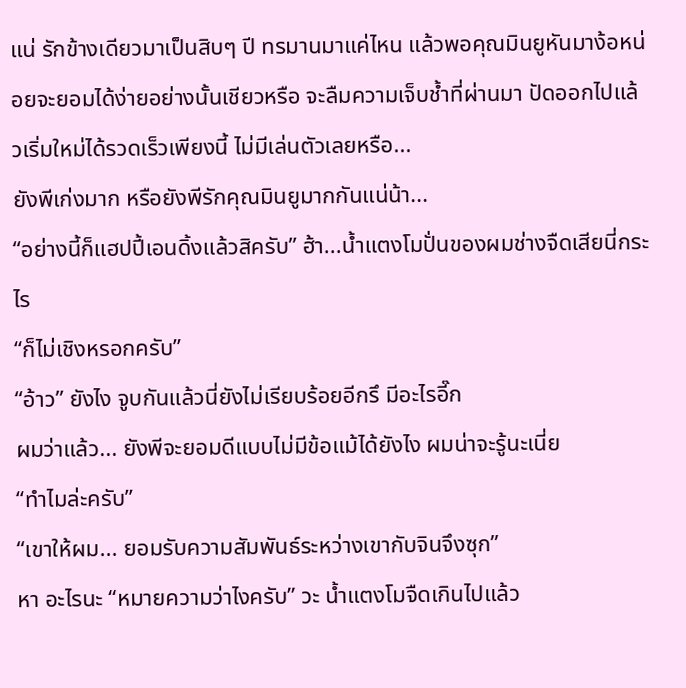แน่ รักข้างเดียวมาเป็นสิบๆ ปี ทรมานมาแค่ไหน แล้วพอคุณมินยูหันมาง้อหน่อยจะยอมได้ง่ายอย่างนั้นเชียวหรือ จะลืมความเจ็บช้ำที่ผ่านมา ปัดออกไปแล้วเริ่มใหม่ได้รวดเร็วเพียงนี้ ไม่มีเล่นตัวเลยหรือ...
ยังพีเก่งมาก หรือยังพีรักคุณมินยูมากกันแน่น้า...
“อย่างนี้ก็แฮปปี้เอนดิ้งแล้วสิครับ” ฮ้า...น้ำแตงโมปั่นของผมช่างจืดเสียนี่กระไร
“ก็ไม่เชิงหรอกครับ”
“อ้าว” ยังไง จูบกันแล้วนี่ยังไม่เรียบร้อยอีกรึ มีอะไรอี๊ก
ผมว่าแล้ว... ยังพีจะยอมดีแบบไม่มีข้อแม้ได้ยังไง ผมน่าจะรู้นะเนี่ย
“ทำไมล่ะครับ”
“เขาให้ผม... ยอมรับความสัมพันธ์ระหว่างเขากับจินจึงซุก”
หา อะไรนะ “หมายความว่าไงครับ” วะ น้ำแตงโมจืดเกินไปแล้ว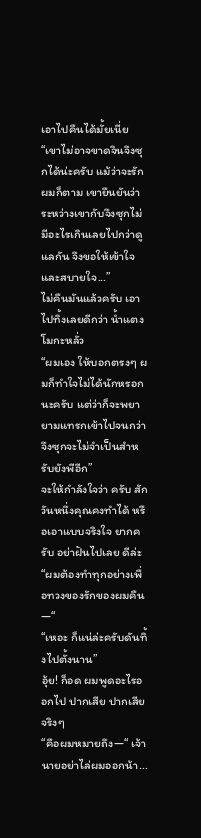เอาไปคืนได้มั้ยเนี่ย
“เขาไม่อาจขาดจินจึงซุกได้น่ะครับ แม้ว่าจะรักผมก็ตาม เขายืนยันว่า ระหว่างเขากับจึงซุกไม่มีอะไรเกินเลยไปกว่าดูแลกัน จึงขอให้เข้าใจ และสบายใจ...”
ไม่คืนมันแล้วครับ เอาไปทิ้งเลยดีกว่า น้ำแตงโมกะหลั่ว
“ผมเอง ให้บอกตรงๆ ผมก็ทำใจไม่ได้นักหรอกนะครับ แต่ว่าก็จะพยายามแทรกเข้าไปจนกว่าจึงซุกจะไม่จำเป็นสำหรับยังพีอีก”
จะให้กำลังใจว่า ครับ สักวันหนึ่งคุณคงทำได้ หรือเอาแบบจริงใจ ยากครับ อย่าฝันไปเลย ดีล่ะ
“ผมต้องทำทุกอย่างเพื่อทวงของรักของผมคืน—“
“เหอะ ก็แน่ล่ะครับดันทิ้งไปตั้งนาน”
อุ้ย! ก็อด ผมพูดอะไรออกไป ปากเสีย ปากเสียจริงๆ
“คือผมหมายถึง—“ เจ้านายอย่าไล่ผมออกน้า...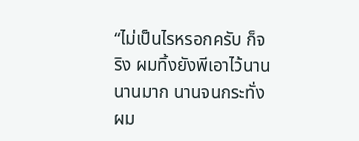“ไม่เป็นไรหรอกครับ ก็จริง ผมทิ้งยังพีเอาไว้นาน นานมาก นานจนกระทั่งผม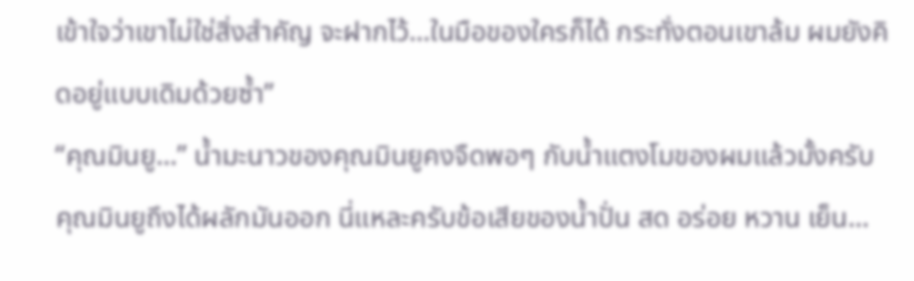เข้าใจว่าเขาไม่ใช่สิ่งสำคัญ จะฝากไว้...ในมือของใครก็ได้ กระทั่งตอนเขาล้ม ผมยังคิดอยู่แบบเดิมด้วยซ้ำ”
“คุณมินยู...” น้ำมะนาวของคุณมินยูคงจืดพอๆ กับน้ำแตงโมของผมแล้วมั้งครับ คุณมินยูถึงได้ผลักมันออก นี่แหละครับข้อเสียของน้ำปั่น สด อร่อย หวาน เย็น...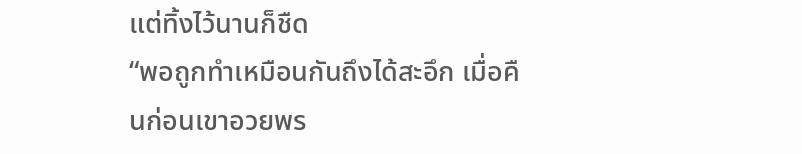แต่ทิ้งไว้นานก็ชืด
“พอถูกทำเหมือนกันถึงได้สะอึก เมื่อคืนก่อนเขาอวยพร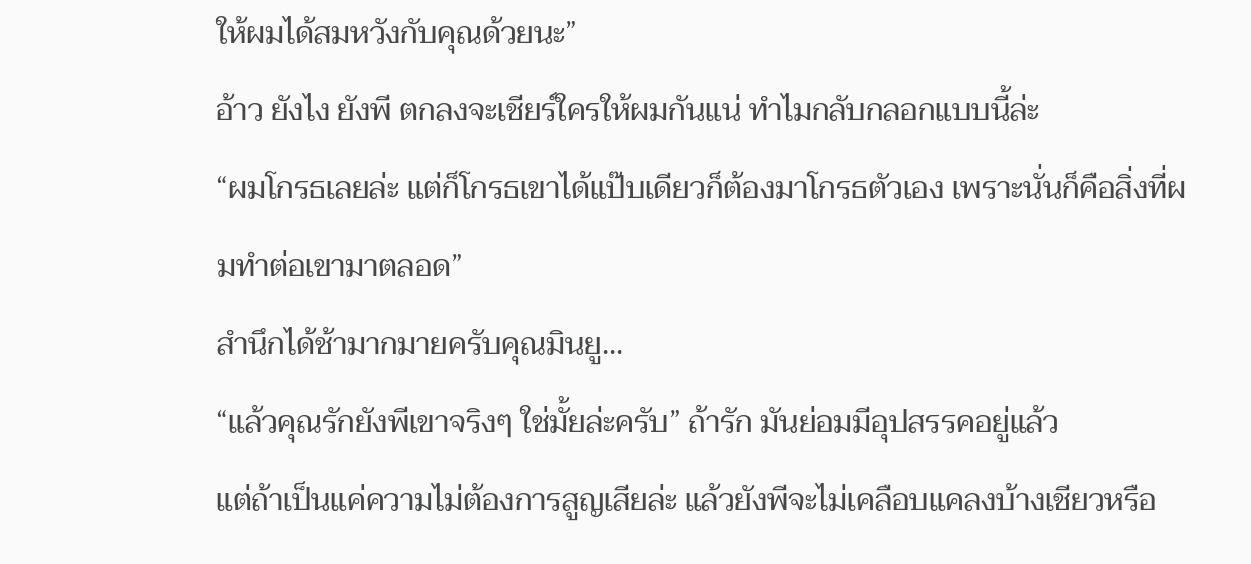ให้ผมได้สมหวังกับคุณด้วยนะ”
อ้าว ยังไง ยังพี ตกลงจะเชียร์ใครให้ผมกันแน่ ทำไมกลับกลอกแบบนี้ล่ะ
“ผมโกรธเลยล่ะ แต่ก็โกรธเขาได้แป๊บเดียวก็ต้องมาโกรธตัวเอง เพราะนั่นก็คือสิ่งที่ผมทำต่อเขามาตลอด”
สำนึกได้ช้ามากมายครับคุณมินยู...
“แล้วคุณรักยังพีเขาจริงๆ ใช่มั้ยล่ะครับ” ถ้ารัก มันย่อมมีอุปสรรคอยู่แล้ว
แต่ถ้าเป็นแค่ความไม่ต้องการสูญเสียล่ะ แล้วยังพีจะไม่เคลือบแคลงบ้างเชียวหรือ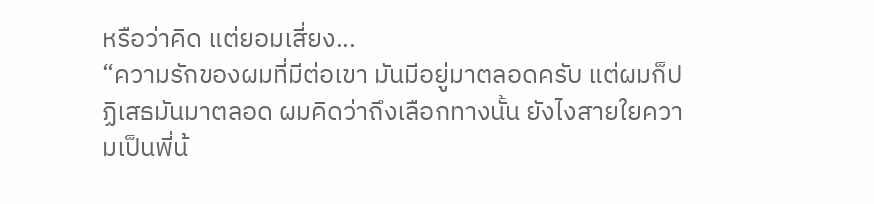หรือว่าคิด แต่ยอมเสี่ยง...
“ความรักของผมที่มีต่อเขา มันมีอยู่มาตลอดครับ แต่ผมก็ปฏิเสธมันมาตลอด ผมคิดว่าถึงเลือกทางนั้น ยังไงสายใยความเป็นพี่น้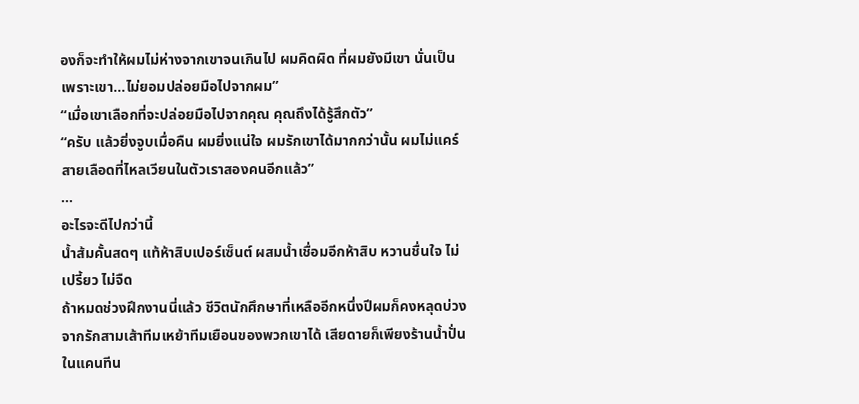องก็จะทำให้ผมไม่ห่างจากเขาจนเกินไป ผมคิดผิด ที่ผมยังมีเขา นั่นเป็นเพราะเขา...ไม่ยอมปล่อยมือไปจากผม”
“เมื่อเขาเลือกที่จะปล่อยมือไปจากคุณ คุณถึงได้รู้สึกตัว”
“ครับ แล้วยิ่งจูบเมื่อคืน ผมยิ่งแน่ใจ ผมรักเขาได้มากกว่านั้น ผมไม่แคร์สายเลือดที่ไหลเวียนในตัวเราสองคนอีกแล้ว”
...
อะไรจะดีไปกว่านี้
น้ำส้มคั้นสดๆ แท้ห้าสิบเปอร์เซ็นต์ ผสมน้ำเชื่อมอีกห้าสิบ หวานชื่นใจ ไม่เปรี้ยว ไม่จืด
ถ้าหมดช่วงฝึกงานนี่แล้ว ชีวิตนักศึกษาที่เหลืออีกหนึ่งปีผมก็คงหลุดบ่วงจากรักสามเส้าทีมเหย้าทีมเยือนของพวกเขาได้ เสียดายก็เพียงร้านน้ำปั่นในแคนทีน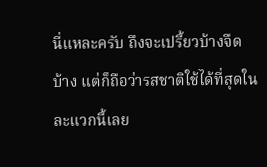นี่แหละครับ ถึงจะเปรี้ยวบ้างจืดบ้าง แต่ก็ถือว่ารสชาติใช้ได้ที่สุดในละแวกนี้เลย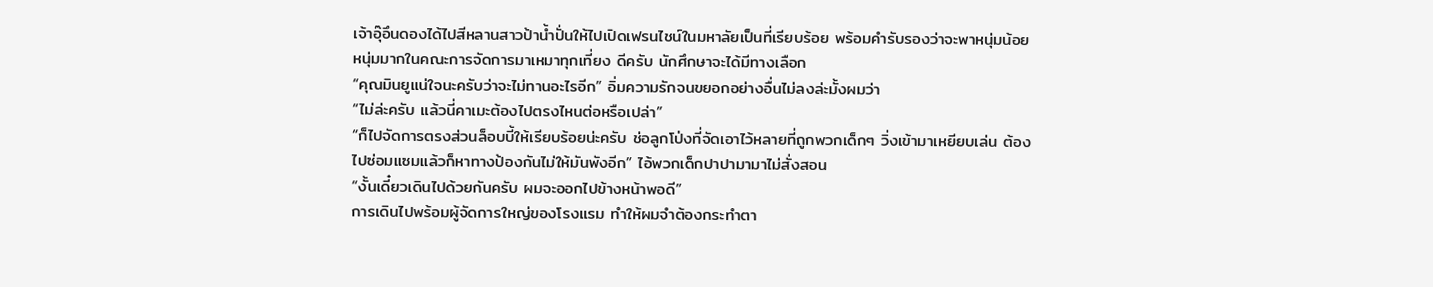เจ้าอุ๊อึนดองได้ไปสีหลานสาวป้าน้ำปั่นให้ไปเปิดเฟรนไชน์ในมหาลัยเป็นที่เรียบร้อย พร้อมคำรับรองว่าจะพาหนุ่มน้อยหนุ่มมากในคณะการจัดการมาเหมาทุกเที่ยง ดีครับ นักศึกษาจะได้มีทางเลือก
“คุณมินยูแน่ใจนะครับว่าจะไม่ทานอะไรอีก” อิ่มความรักจนขยอกอย่างอื่นไม่ลงล่ะมั้งผมว่า
“ไม่ล่ะครับ แล้วนี่คาเมะต้องไปตรงไหนต่อหรือเปล่า”
“ก็ไปจัดการตรงส่วนล็อบบี้ให้เรียบร้อยน่ะครับ ช่อลูกโป่งที่จัดเอาไว้หลายที่ถูกพวกเด็กๆ วิ่งเข้ามาเหยียบเล่น ต้องไปซ่อมแซมแล้วก็หาทางป้องกันไม่ให้มันพังอีก” ไอ้พวกเด็กปาปามามาไม่สั่งสอน
“งั้นเดี๋ยวเดินไปด้วยกันครับ ผมจะออกไปข้างหน้าพอดี”
การเดินไปพร้อมผู้จัดการใหญ่ของโรงแรม ทำให้ผมจำต้องกระทำตา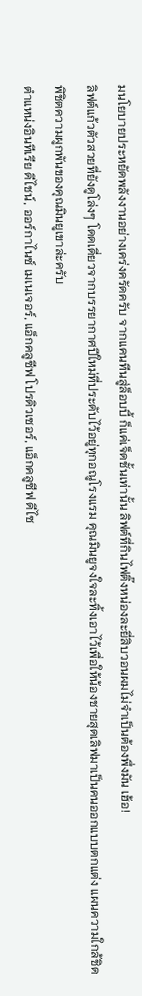มนโยบายประหยัดพลังงานอย่างเคร่งครัดครับ จากแคนทีนสู่ล็อบบี้ ก็แค่เจ็ดชั้นเท่านั้น ลิฟต์ที่กินไฟติ๊งหน่องละยี่สิบวอนผมไม่จำเป็นต้องพึ่งมัน เฮ้อ!
ลิฟต์แก้วตัวสวยที่ยังดูโล่งๆ โดดเดี่ยวจากบรรยากาศปีใหม่ที่ประดับไว้อยู่ทุกอณูโรงแรม คุณมินยูจงใจละทิ้งเอาไว้เพื่อให้น้องชายสุดเลิฟมาเป็นคนออกแบบตกแต่ง แผนความใกล้ชิดพิชิตความผูกพันของคุณมินยูเขาล่ะครับ
ตำแหน่งอินทีเรีย ดีไชน์, ออร์กาไนซ์ เมเนเจอร์, แอ็กคลูซีฟ โปรดิวเซอร์, แอ็กคลูซีฟ ดีไซ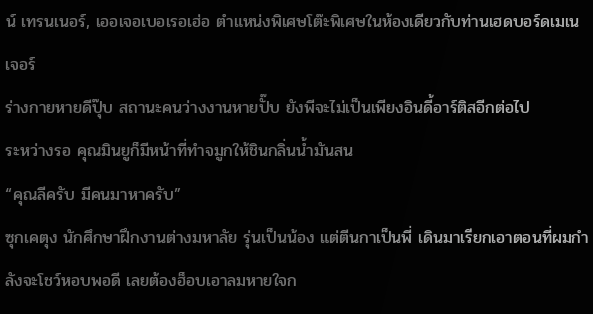น์ เทรนเนอร์, เออเจอเบอเรอเฮ่อ ตำแหน่งพิเศษโต๊ะพิเศษในห้องเดียวกับท่านเฮดบอร์ดเมเนเจอร์
ร่างกายหายดีปุ๊บ สถานะคนว่างงานหายปั๊บ ยังพีจะไม่เป็นเพียงอินดี้อาร์ติสอีกต่อไป
ระหว่างรอ คุณมินยูก็มีหน้าที่ทำจมูกให้ชินกลิ่นน้ำมันสน
“คุณลีครับ มีคนมาหาครับ”
ซุกเคตุง นักศึกษาฝึกงานต่างมหาลัย รุ่นเป็นน้อง แต่ตีนกาเป็นพี่ เดินมาเรียกเอาตอนที่ผมกำลังจะโชว์หอบพอดี เลยต้องฮ็อบเอาลมหายใจก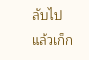ลับไปแล้วเก็ก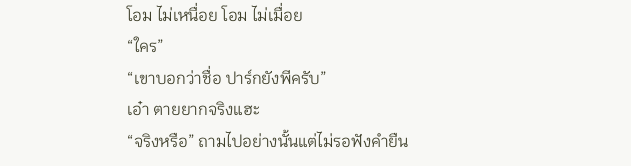โอม ไม่เหนื่อย โอม ไม่เมื่อย
“ใคร”
“เขาบอกว่าชื่อ ปาร์กยังพีครับ”
เอ๋า ตายยากจริงแฮะ
“จริงหรือ” ถามไปอย่างนั้นแต่ไม่รอฟังคำยืน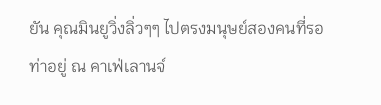ยัน คุณมินยูวิ่งลิ่วๆๆ ไปตรงมนุษย์สองคนที่รอท่าอยู่ ณ คาเฟ่เลานจ์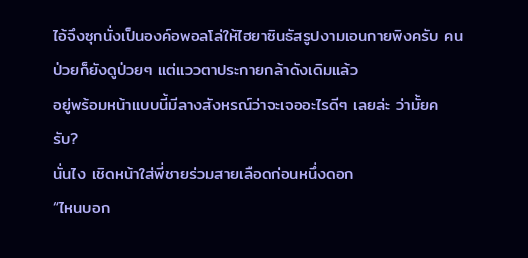ไอ้จึงซุกนั่งเป็นองค์อพอลโล่ให้ไฮยาซินธัสรูปงามเอนกายพิงครับ คนป่วยก็ยังดูป่วยๆ แต่แววตาประกายกล้าดังเดิมแล้ว
อยู่พร้อมหน้าแบบนี้มีลางสังหรณ์ว่าจะเจออะไรดีๆ เลยล่ะ ว่ามั้ยครับ?
นั่นไง เชิดหน้าใส่พี่ชายร่วมสายเลือดก่อนหนึ่งดอก
“ไหนบอก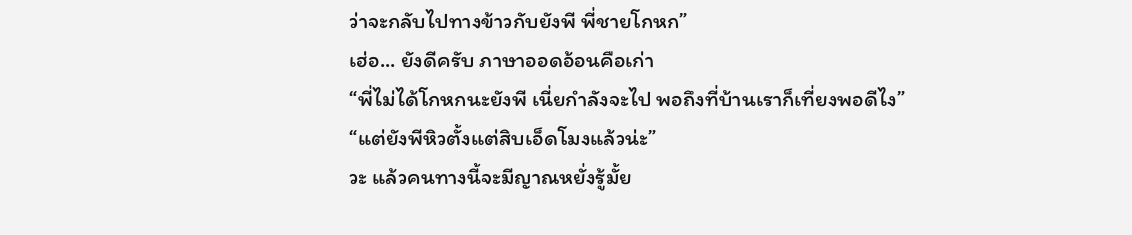ว่าจะกลับไปทางข้าวกับยังพี พี่ชายโกหก”
เฮ่อ... ยังดีครับ ภาษาออดอ้อนคือเก่า
“พี่ไม่ได้โกหกนะยังพี เนี่ยกำลังจะไป พอถึงที่บ้านเราก็เที่ยงพอดีไง”
“แต่ยังพีหิวตั้งแต่สิบเอ็ดโมงแล้วน่ะ”
วะ แล้วคนทางนี้จะมีญาณหยั่งรู้มั้ย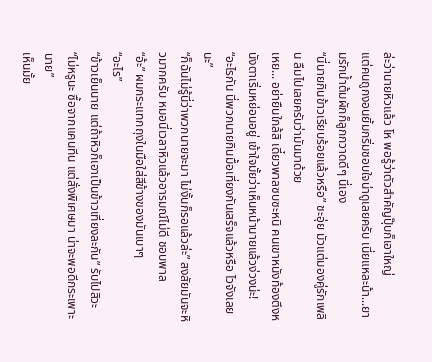ล่ะว่านายหิวแล้ว โห พอรู้ว่าตัวสำคัญปุ๊บก็เอาใหญ่
แต่คนถูกงอนยิ้มกริ่มชอบใจน่าดูเลยครับ เนี่ยแหละน้า...ยามรักน้ำต้มผักก็ลูกกวาดดีๆ นี่เอง
“นี่นายกินข้าวเรียบร้อยแล้วหรือ” ชะอุ่ย มัวแต่มองคู่รักเพลิน ลืมไปเลยครับว่ามันมาด้วย
เหย... อย่ายืนใกล้สิ เดี๋ยวพาลซบซะหนิ คนเขาหนังท้องตึงหนังตาเริ่มหย่อนอยู่ เข้าใจมั้ยว่าเห็นหน้านายแล้วง่วงน่ะ!
“อะไรกัน นี่พวกนายกินมื้อเที่ยงกันเสร็จแล้วหรือ ไวจังเลยนะ”
“ก็ฉันไม่รู้นี่ว่าพวกนายจะมา ไม่งั้นก็รอแล้วล่ะ” สงสัยมันจะหิวมากครับ หมอนี่เวลาหิวแล้วอารมณ์ไม่ดี ชอบพาล
“อ้ะ” ผมกระแทกถุงในมือใส่สีข้างของมันเบาๆ
“อะไร”
“ข้าวเย็นนาย แต่ถ้าหิวก็เอาเป็นข้าวเที่ยงละกัน” รับไปสิวะ “ไม่หรูนะ ซื้อจากแคนทีน แต่สั่งพิเศษมา น่าจะพอดีกระเพาะนาย”
เห็นมั้ย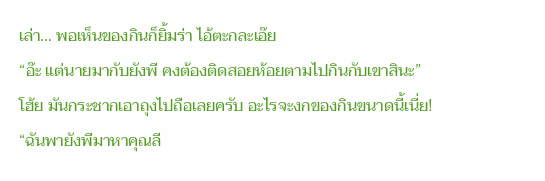เล่า... พอเห็นของกินก็ยิ้มร่า ไอ้ตะกละเอ๊ย
“อ๊ะ แต่นายมากับยังพี คงต้องติดสอยห้อยตามไปกินกับเขาสินะ”
โฮ้ย มันกระชากเอาถุงไปถือเลยครับ อะไรจะงกของกินขนาดนี้เนี่ย!
“ฉันพายังพีมาหาคุณลี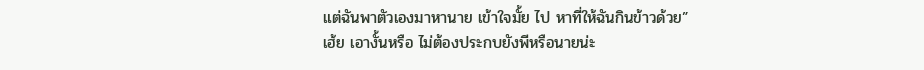แต่ฉันพาตัวเองมาหานาย เข้าใจมั้ย ไป หาที่ให้ฉันกินข้าวด้วย”
เฮ้ย เอางั้นหรือ ไม่ต้องประกบยังพีหรือนายน่ะ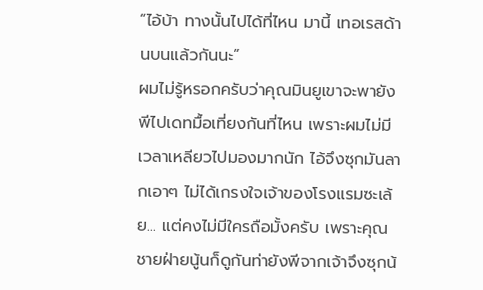“ไอ้บ้า ทางนั้นไปได้ที่ไหน มานี้ เทอเรสด้านบนแล้วกันนะ”
ผมไม่รู้หรอกครับว่าคุณมินยูเขาจะพายังพีไปเดทมื้อเที่ยงกันที่ไหน เพราะผมไม่มีเวลาเหลียวไปมองมากนัก ไอ้จึงซุกมันลากเอาๆ ไม่ได้เกรงใจเจ้าของโรงแรมซะเล้ย... แต่คงไม่มีใครถือมั้งครับ เพราะคุณชายฝ่ายนู้นก็ดูกันท่ายังพีจากเจ้าจึงซุกน้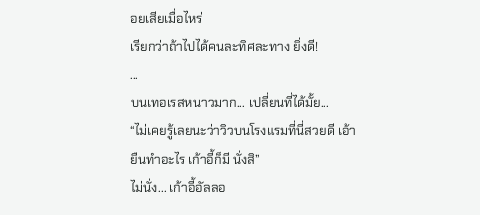อยเสียเมื่อไหร่
เรียกว่าถ้าไปได้คนละทิศละทาง ยิ่งดี!
...
บนเทอเรสหนาวมาก... เปลี่ยนที่ได้มั้ย...
“ไม่เคยรู้เลยนะว่าวิวบนโรงแรมที่นี่สวยดี เอ้า ยืนทำอะไร เก้าอี้ก็มี นั่งสิ”
ไม่นั่ง... เก้าอี้อัลลอ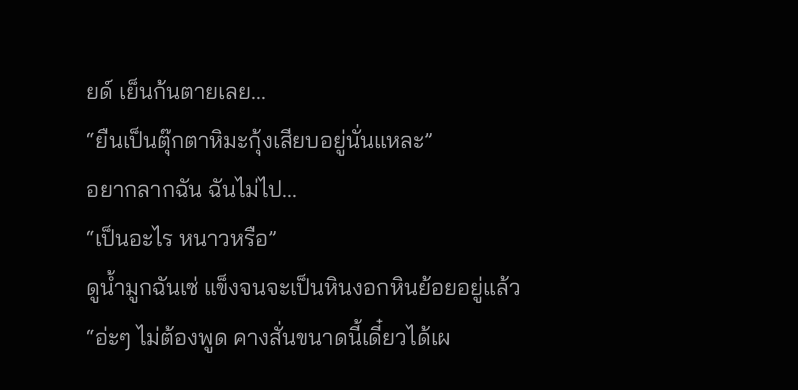ยด์ เย็นก้นตายเลย...
“ยืนเป็นตุ๊กตาหิมะกุ้งเสียบอยู่นั่นแหละ”
อยากลากฉัน ฉันไม่ไป...
“เป็นอะไร หนาวหรือ”
ดูน้ำมูกฉันเซ่ แข็งจนจะเป็นหินงอกหินย้อยอยู่แล้ว
“อ่ะๆ ไม่ต้องพูด คางสั่นขนาดนี้เดี๋ยวได้เผ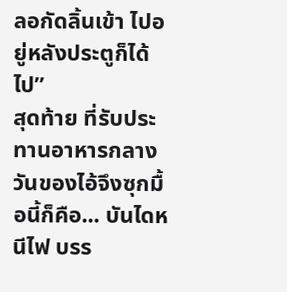ลอกัดลิ้นเข้า ไปอยู่หลังประตูก็ได้ ไป”
สุดท้าย ที่รับประทานอาหารกลางวันของไอ้จึงซุกมื้อนี้ก็คือ... บันไดหนีไฟ บรร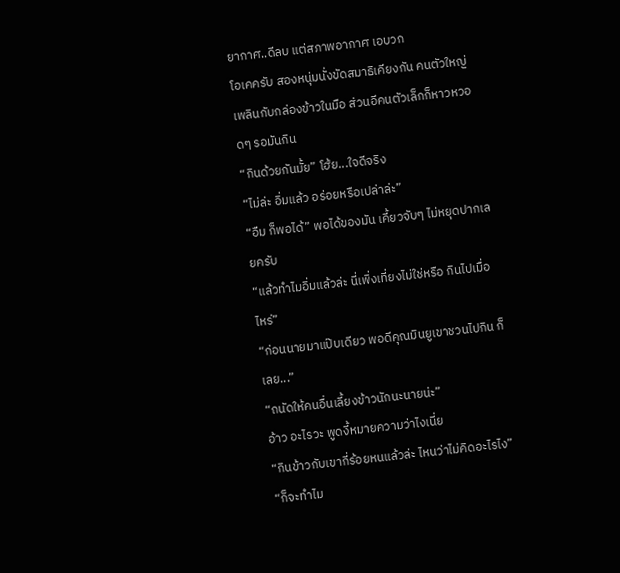ยากาศ..ดีลบ แต่สภาพอากาศ เอบวก
โอเคครับ สองหนุ่มนั่งขัดสมาธิเคียงกัน คนตัวใหญ่เพลินกับกล่องข้าวในมือ ส่วนอีคนตัวเล็กก็หาวหวอดๆ รอมันกิน
“กินด้วยกันมั้ย” โฮ้ย...ใจดีจริง
“ไม่ล่ะ อิ่มแล้ว อร่อยหรือเปล่าล่ะ”
“อืม ก็พอได้” พอได้ของมัน เคี้ยวจับๆ ไม่หยุดปากเลยครับ
“แล้วทำไมอิ่มแล้วล่ะ นี่เพิ่งเที่ยงไม่ใช่หรือ กินไปเมื่อไหร่”
“ก่อนนายมาแป๊บเดียว พอดีคุณมินยูเขาชวนไปกิน ก็เลย...”
“ถนัดให้คนอื่นเลี้ยงข้าวนักนะนายน่ะ”
อ้าว อะไรวะ พูดงี้หมายความว่าไงเนี่ย
“กินข้าวกับเขากี่ร้อยหนแล้วล่ะ ไหนว่าไม่คิดอะไรไง”
“ก็จะทำไม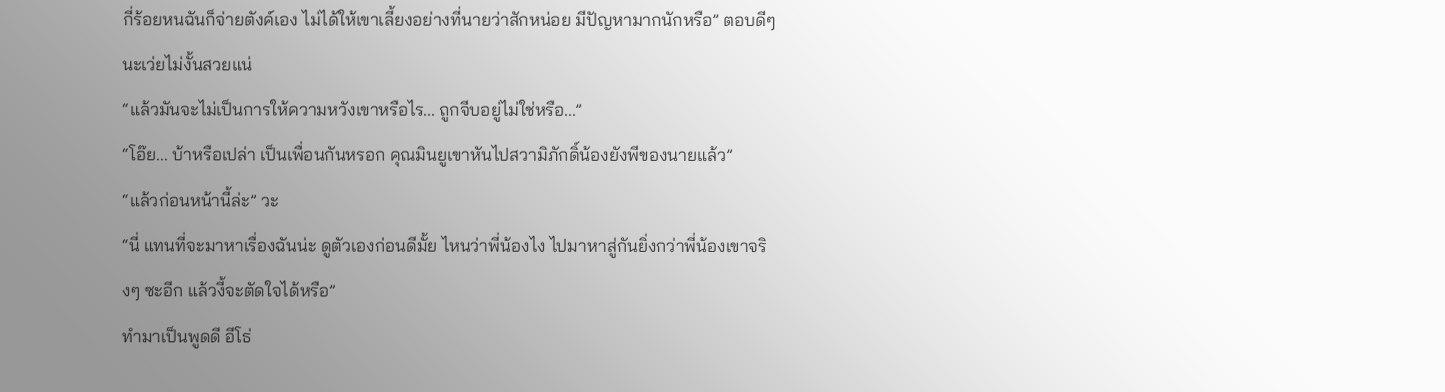กี่ร้อยหนฉันก็จ่ายตังค์เอง ไม่ได้ให้เขาเลี้ยงอย่างที่นายว่าสักหน่อย มีปัญหามากนักหรือ” ตอบดีๆ นะเว่ยไม่งั้นสวยแน่
“แล้วมันจะไม่เป็นการให้ความหวังเขาหรือไร... ถูกจีบอยู่ไม่ใช่หรือ...”
“โอ๊ย... บ้าหรือเปล่า เป็นเพื่อนกันหรอก คุณมินยูเขาหันไปสวามิภักดิ์น้องยังพีของนายแล้ว”
“แล้วก่อนหน้านี้ล่ะ” วะ
“นี่ แทนที่จะมาหาเรื่องฉันน่ะ ดูตัวเองก่อนดีมั้ย ไหนว่าพี่น้องไง ไปมาหาสู่กันยิ่งกว่าพี่น้องเขาจริงๆ ซะอีก แล้วงี้จะตัดใจได้หรือ”
ทำมาเป็นพูดดี อีโธ่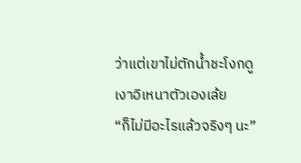ว่าแต่เขาไม่ตักน้ำชะโงกดูเงาอิเหนาตัวเองเล้ย
“ก็ไม่มีอะไรแล้วจริงๆ นะ”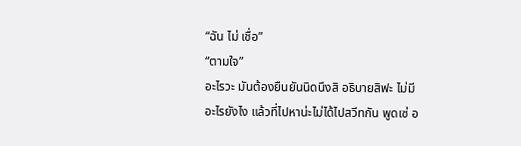“ฉัน ไม่ เชื่อ”
“ตามใจ”
อะไรวะ มันต้องยืนยันนิดนึงสิ อธิบายสิฟะ ไม่มีอะไรยังไง แล้วที่ไปหาน่ะไม่ได้ไปสวีทกัน พูดเซ่ อ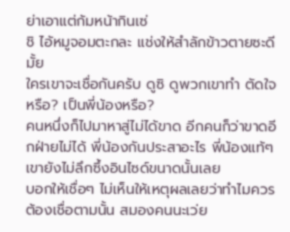ย่าเอาแต่ก้มหน้ากินเซ่
ชิ ไอ้หมูจอมตะกละ แช่งให้สำลักข้าวตายซะดีมั้ย
ใครเขาจะเชื่อกันครับ ดูซิ ดูพวกเขาทำ ตัดใจหรือ? เป็นพี่น้องหรือ?
คนหนึ่งก็ไปมาหาสู่ไม่ได้ขาด อีกคนก็ว่าขาดอีกฝ่ายไม่ได้ พี่น้องกันประสาอะไร พี่น้องแท้ๆ เขายังไม่ลึกซึ้งอินไซด์ขนาดนั้นเลย
บอกให้เชื่อๆ ไม่เห็นให้เหตุผลเลยว่าทำไมควรต้องเชื่อตามนั้น สมองคนนะเว่ย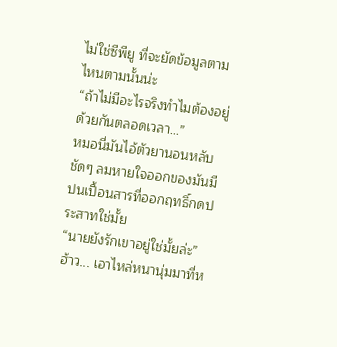ไม่ใช่ซีพียู ที่จะยัดข้อมูลตามไหนตามนั้นน่ะ
“ถ้าไม่มีอะไรจริงทำไมต้องอยู่ด้วยกันตลอดเวลา...”
หมอนี่มันไอ้ตัวยานอนหลับชัดๆ ลมหายใจออกของมันมีปนเปื้อนสารที่ออกฤทธิ์กดประสาทใช่มั้ย
“นายยังรักเขาอยู่ใช่มั้ยล่ะ”
ฮ้าว... เอาไหล่หนานุ่มมาที่ห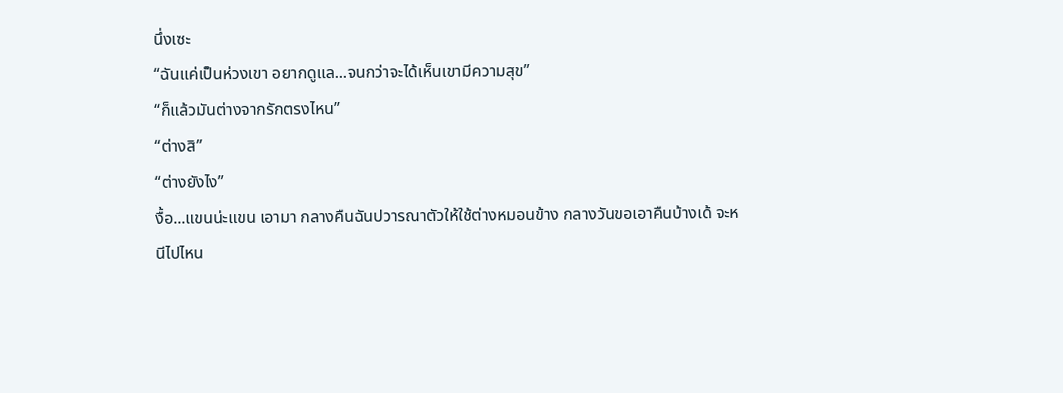นึ่งเซะ
“ฉันแค่เป็นห่วงเขา อยากดูแล...จนกว่าจะได้เห็นเขามีความสุข”
“ก็แล้วมันต่างจากรักตรงไหน”
“ต่างสิ”
“ต่างยังไง”
งื้อ...แขนน่ะแขน เอามา กลางคืนฉันปวารณาตัวให้ใช้ต่างหมอนข้าง กลางวันขอเอาคืนบ้างเด้ จะหนีไปไหน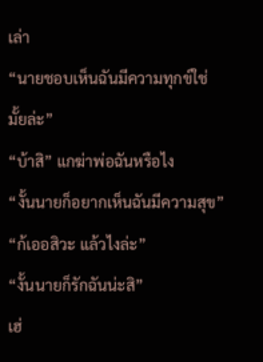เล่า
“นายชอบเห็นฉันมีความทุกข์ใช่มั้ยล่ะ”
“บ้าสิ” แกฆ่าพ่อฉันหรือไง
“งั้นนายก็อยากเห็นฉันมีความสุข”
“ก้เออสิวะ แล้วไงล่ะ”
“งั้นนายก็รักฉันน่ะสิ”
เฮ่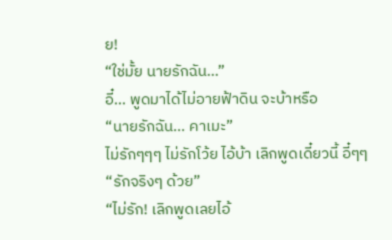ย!
“ใช่มั้ย นายรักฉัน...”
อี๋... พูดมาได้ไม่อายฟ้าดิน จะบ้าหรือ
“นายรักฉัน... คาเมะ”
ไม่รักๆๆๆ ไม่รักโว้ย ไอ้บ้า เลิกพูดเดี๋ยวนี้ อี๋ๆๆ
“รักจริงๆ ด้วย”
“ไม่รัก! เลิกพูดเลยไอ้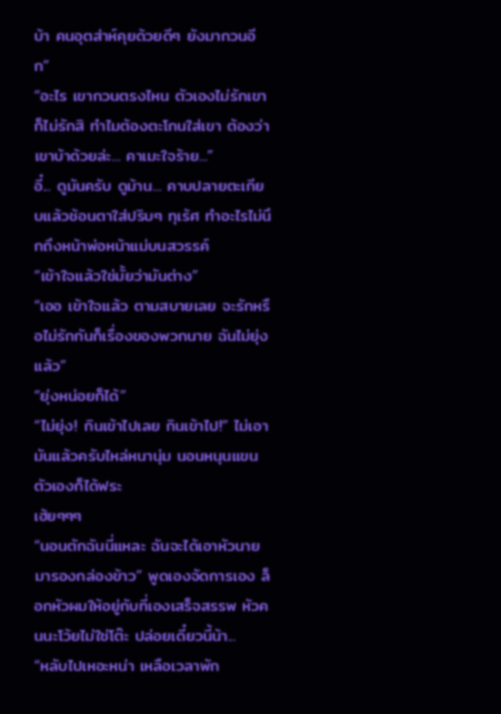บ้า คนอุตส่าห์คุยด้วยดีๆ ยังมากวนอีก”
“อะไร เขากวนตรงไหน ตัวเองไม่รักเขาก็ไม่รักสิ ทำไมต้องตะโกนใส่เขา ต้องว่าเขาบ้าด้วยล่ะ... คาเมะใจร้าย...”
อี๋... ดูมันครับ ดูม้าน... คาบปลายตะเกียบแล้วช้อนตาใส่ปริบๆ ทุเร้ศ ทำอะไรไม่นึกถึงหน้าพ่อหน้าแม่บนสวรรค์
“เข้าใจแล้วใช่มั้ยว่ามันต่าง”
“เออ เข้าใจแล้ว ตามสบายเลย จะรักหรือไม่รักกันก็เรื่องของพวกนาย ฉันไม่ยุ่งแล้ว”
“ยุ่งหน่อยก็ได้”
“ไม่ยุ่ง! กินเข้าไปเลย กินเข้าไป!” ไม่เอามันแล้วครับไหล่หนานุ่ม นอนหนุนแขนตัวเองก็ได้ฟระ
เฮ้ยๆๆๆ
“นอนตักฉันนี่แหละ ฉันจะได้เอาหัวนายมารองกล่องข้าว” พูดเองจัดการเอง ล็อกหัวผมให้อยู่กับที่เองเสร็จสรรพ หัวคนนะโว้ยไม่ใช่โต๊ะ ปล่อยเดี๋ยวนี้น้า...
“หลับไปเหอะหน่า เหลือเวลาพัก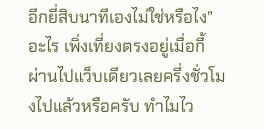อีกยี่สิบนาทีเองไม่ใช่หรือไง”
อะไร เพิ่งเที่ยงตรงอยู่เมื่อกี้ ผ่านไปแว็บเดียวเลยครึ่งชั่วโมงไปแล้วหรือครับ ทำไมไว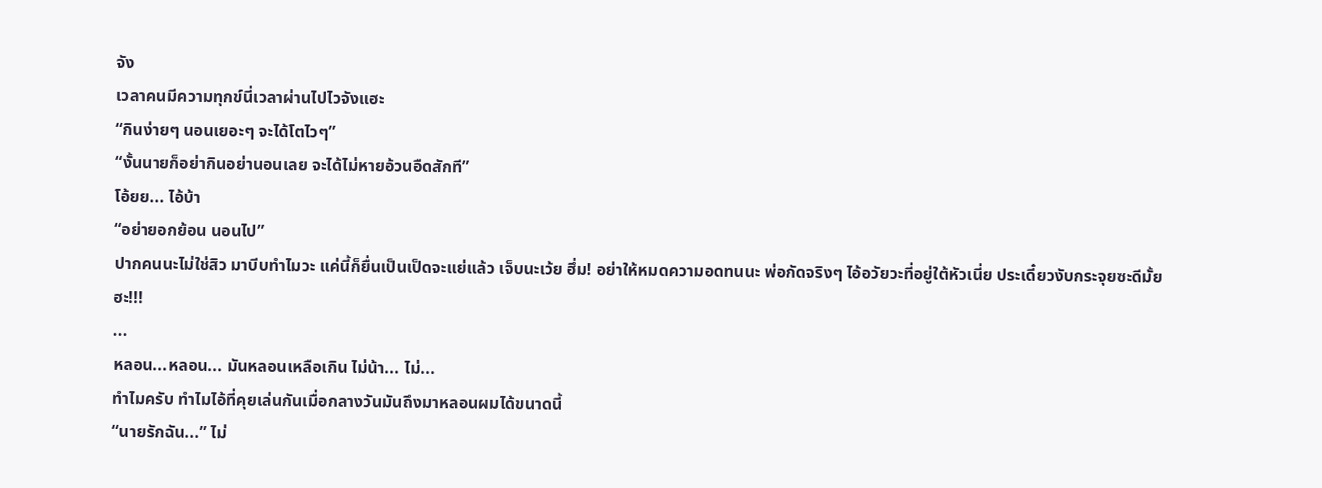จัง
เวลาคนมีความทุกข์นี่เวลาผ่านไปไวจังแฮะ
“กินง่ายๆ นอนเยอะๆ จะได้โตไวๆ”
“งั้นนายก็อย่ากินอย่านอนเลย จะได้ไม่หายอ้วนอืดสักที”
โอ้ยย... ไอ้บ้า
“อย่ายอกย้อน นอนไป”
ปากคนนะไม่ใช่สิว มาบีบทำไมวะ แค่นี้ก็ยื่นเป็นเป็ดจะแย่แล้ว เจ็บนะเว้ย ฮึ่ม! อย่าให้หมดความอดทนนะ พ่อกัดจริงๆ ไอ้อวัยวะที่อยู่ใต้หัวเนี่ย ประเดี๋ยวงับกระจุยซะดีมั้ย ฮะ!!!
...
หลอน...หลอน... มันหลอนเหลือเกิน ไม่น้า... ไม่...
ทำไมครับ ทำไมไอ้ที่คุยเล่นกันเมื่อกลางวันมันถึงมาหลอนผมได้ขนาดนี้
“นายรักฉัน...” ไม่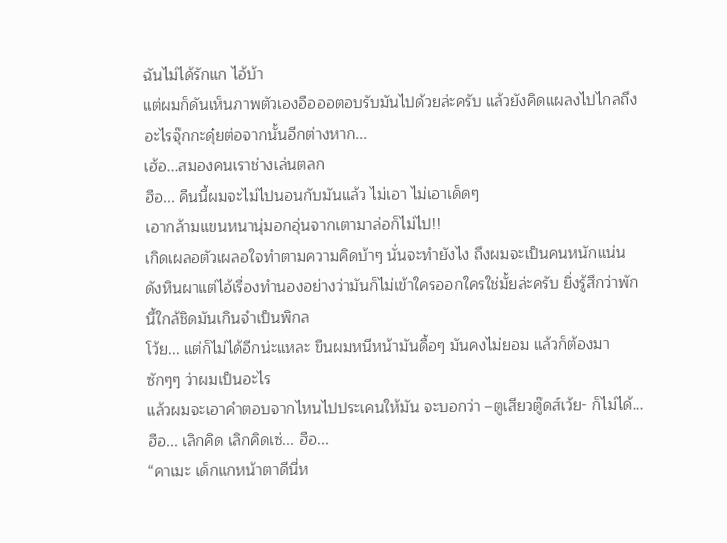ฉันไม่ได้รักแก ไอ้บ้า
แต่ผมก็ดันเห็นภาพตัวเองอือออตอบรับมันไปด้วยล่ะครับ แล้วยังคิดแผลงไปไกลถึงอะไรจุ๊กกะดุ๋ยต่อจากนั้นอีกต่างหาก...
เฮ้อ...สมองคนเราช่างเล่นตลก
ฮือ... คืนนี้ผมจะไม่ไปนอนกับมันแล้ว ไม่เอา ไม่เอาเด็ดๆ
เอากล้ามแขนหนานุ่มอกอุ่นจากเตามาล่อก็ไม่ไป!!
เกิดเผลอตัวเผลอใจทำตามความคิดบ้าๆ นั่นจะทำยังไง ถึงผมจะเป็นคนหนักแน่นดังหินผาแต่ไอ้เรื่องทำนองอย่างว่ามันก็ไม่เข้าใครออกใครใช่มั้ยล่ะครับ ยิ่งรู้สึกว่าพักนี้ใกล้ชิดมันเกินจำเป็นพิกล
โว้ย... แต่ก็ไม่ได้อีกน่ะแหละ ขืนผมหนีหน้ามันดื้อๆ มันคงไม่ยอม แล้วก็ต้องมาซักๆๆ ว่าผมเป็นอะไร
แล้วผมจะเอาคำตอบจากไหนไปประเคนให้มัน จะบอกว่า –ตูเสียวตู๊ดส์เว้ย- ก็ไม่ได้...
ฮือ... เลิกคิด เลิกคิดเซ่... ฮือ...
“คาเมะ เด็กแกหน้าตาดีนี่ห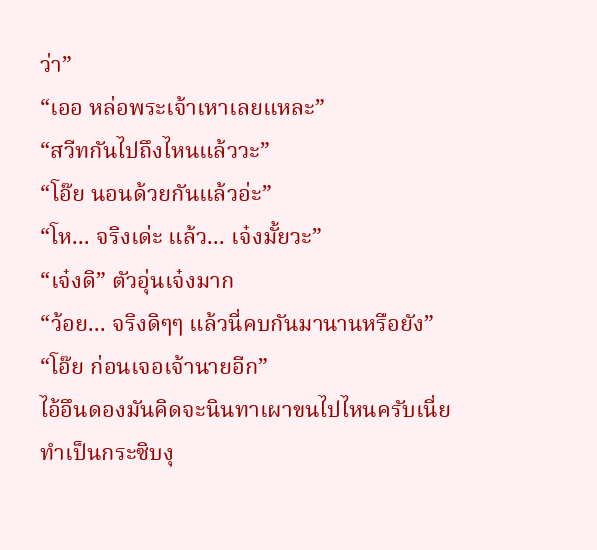ว่า”
“เออ หล่อพระเจ้าเหาเลยแหละ”
“สวีทกันไปถึงไหนแล้ววะ”
“โอ๊ย นอนด้วยกันแล้วอ่ะ”
“โห... จริงเด่ะ แล้ว... เจ๋งมั้ยวะ”
“เจ๋งดิ” ตัวอุ่นเจ๋งมาก
“ว้อย... จริงดิๆๆ แล้วนี่คบกันมานานหรือยัง”
“โอ๊ย ก่อนเจอเจ้านายอีก”
ไอ้อึนดองมันคิดจะนินทาเผาขนไปไหนครับเนี่ย ทำเป็นกระซิบงุ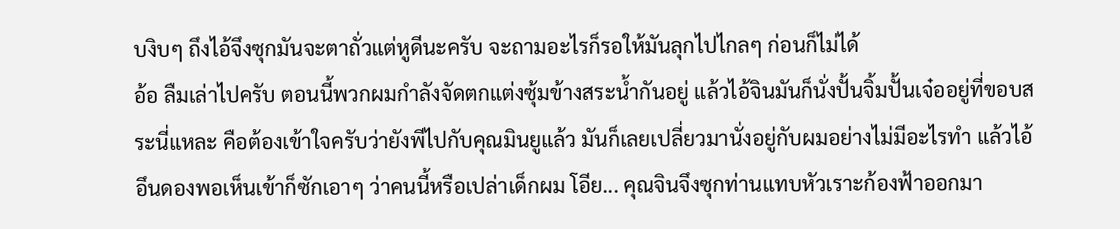บงิบๆ ถึงไอ้จึงซุกมันจะตาถั่วแต่หูดีนะครับ จะถามอะไรก็รอให้มันลุกไปไกลๆ ก่อนก็ไม่ได้
อ้อ ลืมเล่าไปครับ ตอนนี้พวกผมกำลังจัดตกแต่งซุ้มข้างสระน้ำกันอยู่ แล้วไอ้จินมันก็นั่งปั้นจิ้มปั้นเจ๋ออยู่ที่ขอบสระนี่แหละ คือต้องเข้าใจครับว่ายังพีไปกับคุณมินยูแล้ว มันก็เลยเปลี่ยวมานั่งอยู่กับผมอย่างไม่มีอะไรทำ แล้วไอ้อึนดองพอเห็นเข้าก็ซักเอาๆ ว่าคนนี้หรือเปล่าเด็กผม โอีย... คุณจินจึงซุกท่านแทบหัวเราะก้องฟ้าออกมา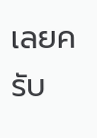เลยครับ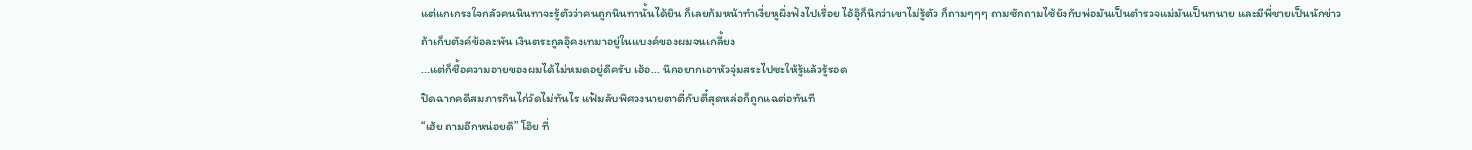แต่แกเกรงใจกลัวคนนินทาจะรู้ตัวว่าคนถูกนินทานั้นได้ยิน ก็เลยก้มหน้าทำเงี่ยหูผึ่งฟังไปเรื่อย ไอ้อุ๊ก็นึกว่าเขาไม่รู้ตัว ก็ถามๆๆๆ ถามซักถามไซ้ยังกับพ่อมันเป็นตำรวจแม่มันเป็นทนาย และมีพี่ชายเป็นนักข่าว
ถ้าเก็บตังค์ข้อละพัน เงินตระกูลอุ๊คงเทมาอยู่ในแบงค์ของผมจนเกลี้ยง
...แต่ก็ซื้อความอายของผมได้ไม่หมดอยู่ดีครับ เฮ้อ... นึกอยากเอาหัวจุ่มสระไปซะให้รู้แล้วรู้รอด
ปิดฉากคดีสมภารกินไก่วัดไม่ทันไร แฟ้มลับพิศวงนายตาตี่กับตี๋สุดหล่อก็ถูกแฉต่อทันที
“เฮ้ย ถามอีกหน่อยดิ” โอ๊ย ที่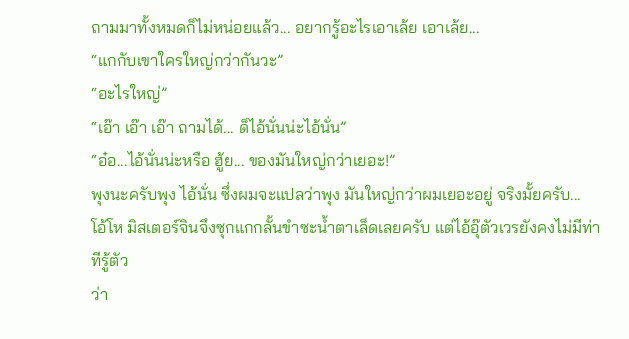ถามมาทั้งหมดก็ไม่หน่อยแล้ว... อยากรู้อะไรเอาเล้ย เอาเล้ย...
“แกกับเขาใครใหญ่กว่ากันวะ”
“อะไรใหญ่”
“เอ๊า เอ๊า เอ๊า ถามได้... ด็ไอ้นั่นน่ะไอ้นั่น”
“อ๋อ...ไอ้นั่นน่ะหรือ ฮู้ย... ของมันใหญ่กว่าเยอะ!”
พุงนะครับพุง ไอ้นั่น ซึ่งผมจะแปลว่าพุง มันใหญ่กว่าผมเยอะอยู่ จริงมั้ยครับ...
โอ้โห มิสเตอร์จินจึงซุกแกกลั้นขำซะน้ำตาเล็ดเลยครับ แต่ไอ้อุ๊ตัวเวรยังคงไม่มีท่าทีรู้ตัว
ว่า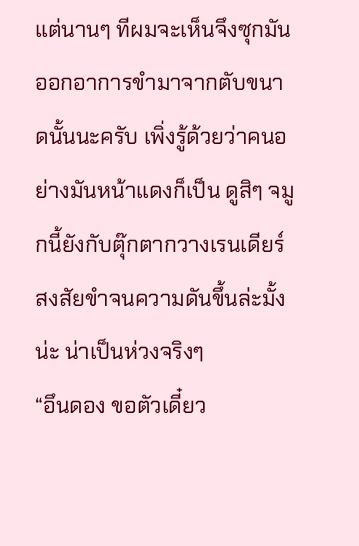แต่นานๆ ทีผมจะเห็นจึงซุกมันออกอาการขำมาจากตับขนาดนั้นนะครับ เพิ่งรู้ด้วยว่าคนอย่างมันหน้าแดงก็เป็น ดูสิๆ จมูกนี้ยังกับตุ๊กตากวางเรนเดียร์ สงสัยขำจนความดันขึ้นล่ะมั้งน่ะ น่าเป็นห่วงจริงๆ
“อึนดอง ขอตัวเดี๋ยว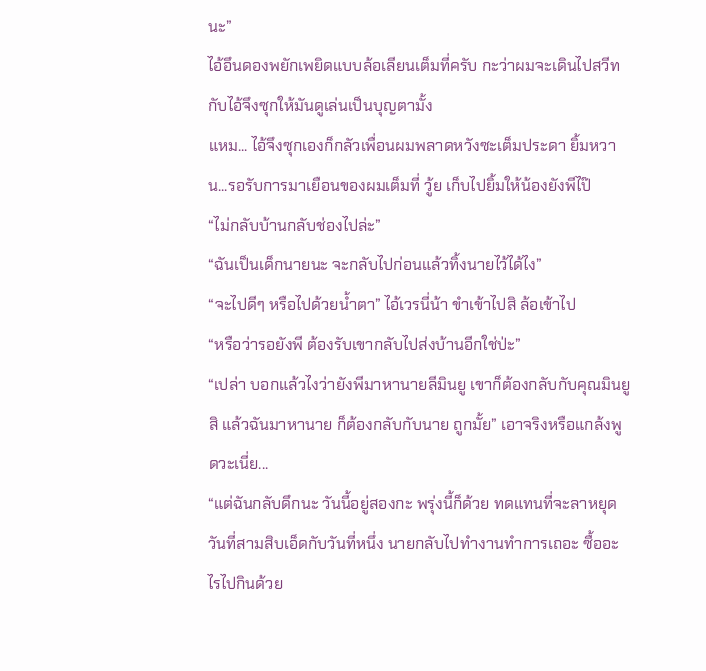นะ”
ไอ้อึนดองพยักเพยิดแบบล้อเลียนเต็มที่ครับ กะว่าผมจะเดินไปสวีทกับไอ้จึงซุกให้มันดูเล่นเป็นบุญตามั้ง
แหม... ไอ้จึงซุกเองก็กลัวเพื่อนผมพลาดหวังซะเต็มประดา ยิ้มหวาน...รอรับการมาเยือนของผมเต็มที่ วู้ย เก็บไปยิ้มให้น้องยังพีไป๊
“ไม่กลับบ้านกลับช่องไปล่ะ”
“ฉันเป็นเด็กนายนะ จะกลับไปก่อนแล้วทิ้งนายไว้ได้ไง”
“จะไปดีๆ หรือไปด้วยน้ำตา” ไอ้เวรนี่น้า ขำเข้าไปสิ ล้อเข้าไป
“หรือว่ารอยังพี ต้องรับเขากลับไปส่งบ้านอีกใช่ป่ะ”
“เปล่า บอกแล้วไงว่ายังพีมาหานายลีมินยู เขาก็ต้องกลับกับคุณมินยูสิ แล้วฉันมาหานาย ก็ต้องกลับกับนาย ถูกมั้ย” เอาจริงหรือแกล้งพูดวะเนี่ย...
“แต่ฉันกลับดึกนะ วันนี้อยู่สองกะ พรุ่งนี้ก็ด้วย ทดแทนที่จะลาหยุดวันที่สามสิบเอ็ดกับวันที่หนึ่ง นายกลับไปทำงานทำการเถอะ ซื้ออะไรไปกินด้วย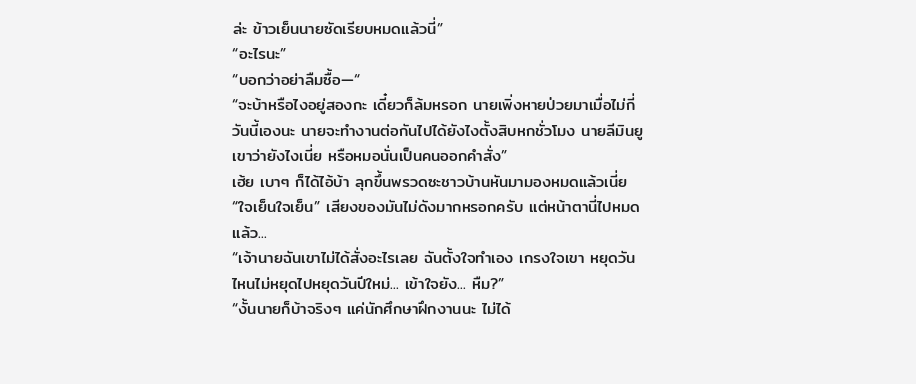ล่ะ ข้าวเย็นนายซัดเรียบหมดแล้วนี่”
“อะไรนะ”
“บอกว่าอย่าลืมซื้อ—“
“จะบ้าหรือไงอยู่สองกะ เดี๋ยวก็ล้มหรอก นายเพิ่งหายป่วยมาเมื่อไม่กี่วันนี้เองนะ นายจะทำงานต่อกันไปได้ยังไงตั้งสิบหกชั่วโมง นายลีมินยูเขาว่ายังไงเนี่ย หรือหมอนั่นเป็นคนออกคำสั่ง”
เฮ้ย เบาๆ ก็ได้ไอ้บ้า ลุกขึ้นพรวดซะชาวบ้านหันมามองหมดแล้วเนี่ย
“ใจเย็นใจเย็น” เสียงของมันไม่ดังมากหรอกครับ แต่หน้าตานี่ไปหมดแล้ว...
“เจ้านายฉันเขาไม่ได้สั่งอะไรเลย ฉันตั้งใจทำเอง เกรงใจเขา หยุดวันไหนไม่หยุดไปหยุดวันปีใหม่... เข้าใจยัง... หืม?”
“งั้นนายก็บ้าจริงๆ แค่นักศึกษาฝึกงานนะ ไม่ได้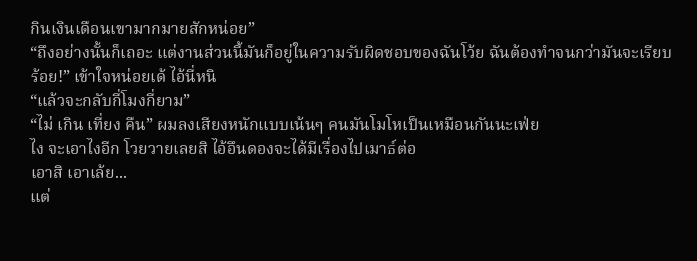กินเงินเดือนเขามากมายสักหน่อย”
“ถึงอย่างนั้นก็เถอะ แต่งานส่วนนี้มันก็อยู่ในความรับผิดชอบของฉันโว้ย ฉันต้องทำจนกว่ามันจะเรียบร้อย!” เข้าใจหน่อยเด้ ไอ้นี่หนิ
“แล้วจะกลับกี่โมงกี่ยาม”
“ไม่ เกิน เที่ยง คืน” ผมลงเสียงหนักแบบเน้นๆ คนมันโมโหเป็นเหมือนกันนะเฟ่ย
ไง จะเอาไงอีก โวยวายเลยสิ ไอ้อึนดองจะได้มีเรื่องไปเมาธ์ต่อ
เอาสิ เอาเล้ย...
แต่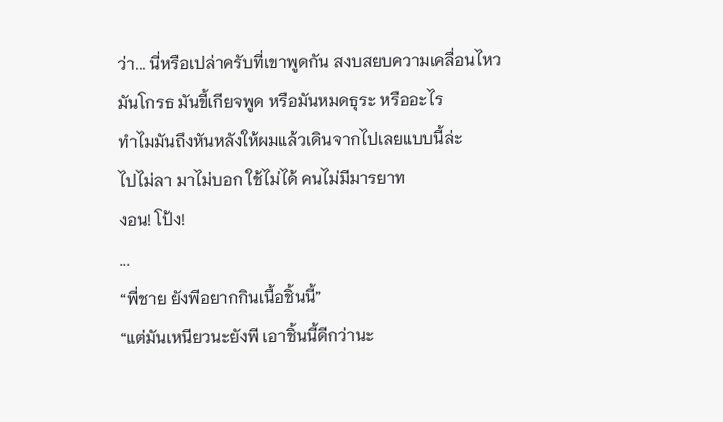ว่า... นี่หรือเปล่าครับที่เขาพูดกัน สงบสยบความเคลื่อนไหว
มันโกรธ มันขี้เกียจพูด หรือมันหมดธุระ หรืออะไร
ทำไมมันถึงหันหลังให้ผมแล้วเดินจากไปเลยแบบนี้ล่ะ
ไปไม่ลา มาไม่บอก ใช้ไม่ได้ คนไม่มีมารยาท
งอน! โป้ง!
...
“พี่ชาย ยังพีอยากกินเนื้อชิ้นนี้”
“แต่มันเหนียวนะยังพี เอาชิ้นนี้ดีกว่านะ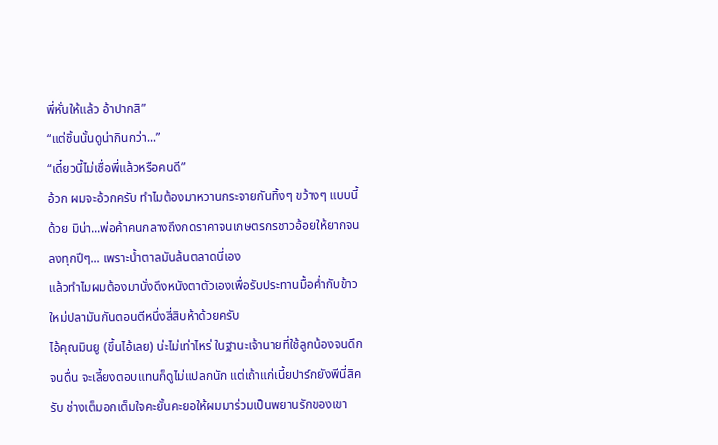พี่หั่นให้แล้ว อ้าปากสิ”
“แต่ชิ้นนั้นดูน่ากินกว่า...”
“เดี๋ยวนี้ไม่เชื่อพี่แล้วหรือคนดี”
อ้วก ผมจะอ้วกครับ ทำไมต้องมาหวานกระจายกันทิ้งๆ ขว้างๆ แบบนี้ด้วย มิน่า...พ่อค้าคนกลางถึงกดราคาจนเกษตรกรชาวอ้อยให้ยากจนลงทุกปีๆ... เพราะน้ำตาลมันล้นตลาดนี่เอง
แล้วทำไมผมต้องมานั่งดึงหนังตาตัวเองเพื่อรับประทานมื้อค่ำกับข้าวใหม่ปลามันกันตอนตีหนึ่งสี่สิบห้าด้วยครับ
ไอ้คุณมินยู (ขึ้นไอ้เลย) น่ะไม่เท่าไหร่ ในฐานะเจ้านายที่ใช้ลูกน้องจนดึกจนดื่น จะเลี้ยงตอบแทนก็ดูไม่แปลกนัก แต่เถ้าแก่เนี้ยปาร์กยังพีนี่สิครับ ช่างเต็มอกเต็มใจคะยั้นคะยอให้ผมมาร่วมเป็นพยานรักของเขา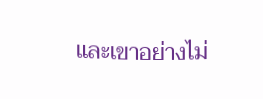และเขาอย่างไม่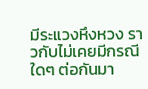มีระแวงหึงหวง ราวกับไม่เคยมีกรณีใดๆ ต่อกันมา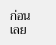ก่อนเลย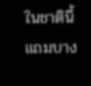ในชาตินี้ แถมบาง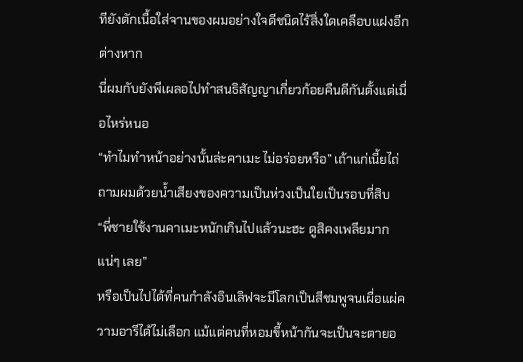ทียังตักเนื้อใส่จานของผมอย่างใจดีชนิดไร้สิ่งใดเคลือบแฝงอีกต่างหาก
นี่ผมกับยังพีเผลอไปทำสนธิสัญญาเกี่ยวก้อยคืนดีกันตั้งแต่เมื่อไหร่หนอ
“ทำไมทำหน้าอย่างนั้นล่ะคาเมะ ไม่อร่อยหรือ” เถ้าแก่เนี้ยไถ่ถามผมด้วยน้ำเสียงของความเป็นห่วงเป็นใยเป็นรอบที่สิบ
“พี่ชายใช้งานคาเมะหนักเกินไปแล้วนะฮะ ดูสิคงเพลียมากแน่ๆ เลย”
หรือเป็นไปได้ที่คนกำลังอินเลิฟจะมีโลกเป็นสีชมพูจนเผื่อแผ่ความอารีได้ไม่เลือก แม้แต่คนที่หอมขี้หน้ากันจะเป็นจะตายอ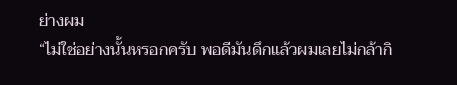ย่างผม
“ไม่ใช่อย่างนั้นหรอกครับ พอดีมันดึกแล้วผมเลยไม่กล้ากิ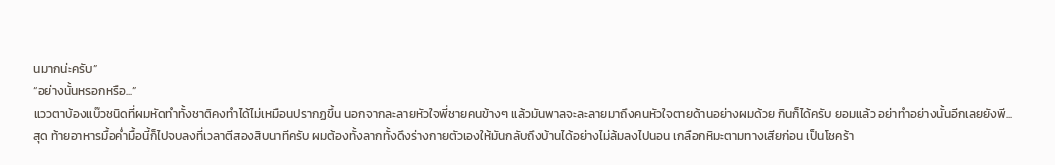นมากน่ะครับ”
“อย่างนั้นหรอกหรือ...”
แววตาบ้องแบ๊วชนิดที่ผมหัดทำทั้งชาติคงทำได้ไม่เหมือนปรากฏขึ้น นอกจากละลายหัวใจพี่ชายคนข้างๆ แล้วมันพาลจะละลายมาถึงคนหัวใจตายด้านอย่างผมด้วย กินก็ได้ครับ ยอมแล้ว อย่าทำอย่างนั้นอีกเลยยังพี...
สุด ท้ายอาหารมื้อค่ำมื้อนี้ก็ไปจบลงที่เวลาตีสองสิบนาทีครับ ผมต้องทั้งลากทั้งดึงร่างกายตัวเองให้มันกลับถึงบ้านได้อย่างไม่ล้มลงไปนอน เกลือกหิมะตามทางเสียก่อน เป็นโชคร้า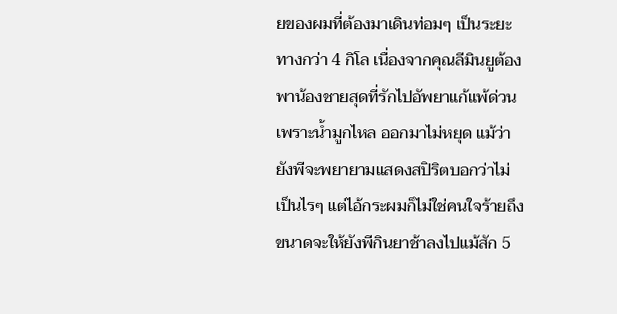ยของผมที่ต้องมาเดินท่อมๆ เป็นระยะทางกว่า 4 กิโล เนื่องจากคุณลีมินยูต้องพาน้องชายสุดที่รักไปอัพยาแก้แพ้ด่วนเพราะน้ำมูกไหล ออกมาไม่หยุด แม้ว่ายังพีจะพยายามแสดงสปิริตบอกว่าไม่เป็นไรๆ แต่ไอ้กระผมก็ไม่ใช่คนใจร้ายถึงขนาดจะให้ยังพีกินยาช้าลงไปแม้สัก 5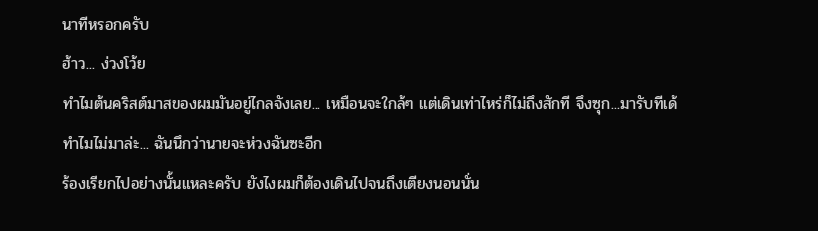นาทีหรอกครับ
ฮ้าว... ง่วงโว้ย
ทำไมต้นคริสต์มาสของผมมันอยู่ไกลจังเลย... เหมือนจะใกล้ๆ แต่เดินเท่าไหร่ก็ไม่ถึงสักที จึงซุก...มารับทีเด้
ทำไมไม่มาล่ะ... ฉันนึกว่านายจะห่วงฉันซะอีก
ร้องเรียกไปอย่างนั้นแหละครับ ยังไงผมก็ต้องเดินไปจนถึงเตียงนอนนั่น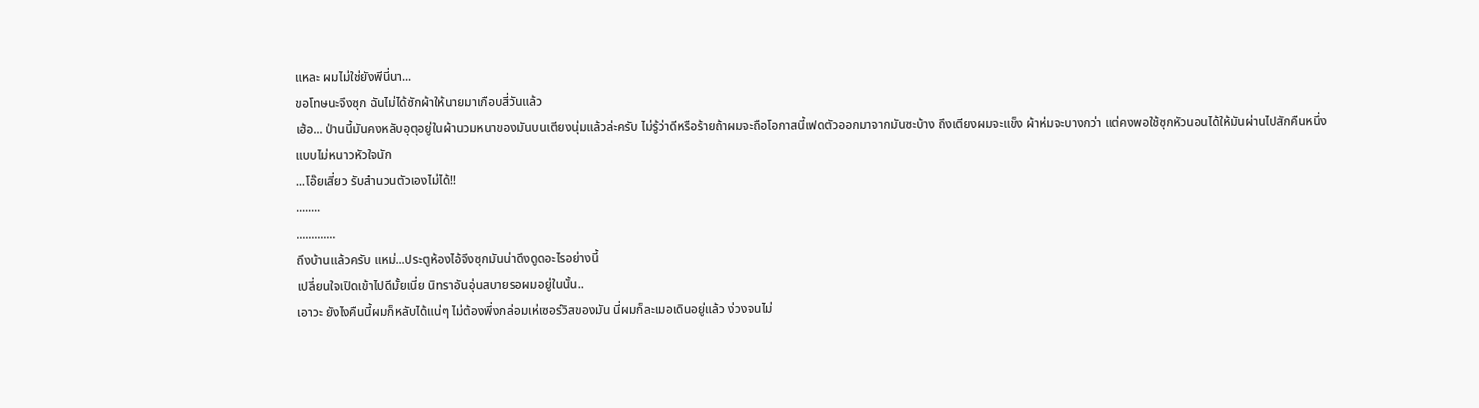แหละ ผมไม่ใช่ยังพีนี่นา...
ขอโทษนะจึงซุก ฉันไม่ได้ซักผ้าให้นายมาเกือบสี่วันแล้ว
เฮ้อ... ป่านนี้มันคงหลับอุตุอยู่ในผ้านวมหนาของมันบนเตียงนุ่มแล้วล่ะครับ ไม่รู้ว่าดีหรือร้ายถ้าผมจะถือโอกาสนี้เฟดตัวออกมาจากมันซะบ้าง ถึงเตียงผมจะแข็ง ผ้าห่มจะบางกว่า แต่คงพอใช้ซุกหัวนอนได้ให้มันผ่านไปสักคืนหนึ่ง
แบบไม่หนาวหัวใจนัก
...โอ๊ยเสี่ยว รับสำนวนตัวเองไม่ได้!!
........
.............
ถึงบ้านแล้วครับ แหม่...ประตูห้องไอ้จึงซุกมันน่าดึงดูดอะไรอย่างนี้
เปลี่ยนใจเปิดเข้าไปดีมั้ยเนี่ย นิทราอันอุ่นสบายรอผมอยู่ในนั้น..
เอาวะ ยังไงคืนนี้ผมก็หลับได้แน่ๆ ไม่ต้องพึ่งกล่อมเห่เซอร์วิสของมัน นี่ผมก็ละเมอเดินอยู่แล้ว ง่วงจนไม่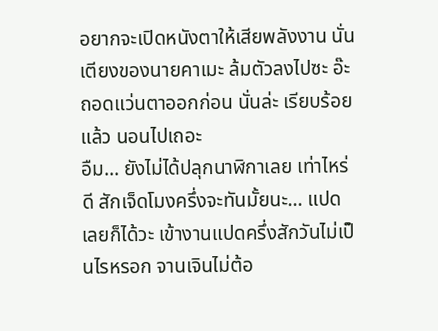อยากจะเปิดหนังตาให้เสียพลังงาน นั่นเตียงของนายคาเมะ ล้มตัวลงไปซะ อ๊ะ ถอดแว่นตาออกก่อน นั่นล่ะ เรียบร้อยแล้ว นอนไปเถอะ
อืม... ยังไม่ได้ปลุกนาฬิกาเลย เท่าไหร่ดี สักเจ็ดโมงครึ่งจะทันมั้ยนะ... แปดเลยก็ได้วะ เข้างานแปดครึ่งสักวันไม่เป็นไรหรอก จานเจินไม่ต้อ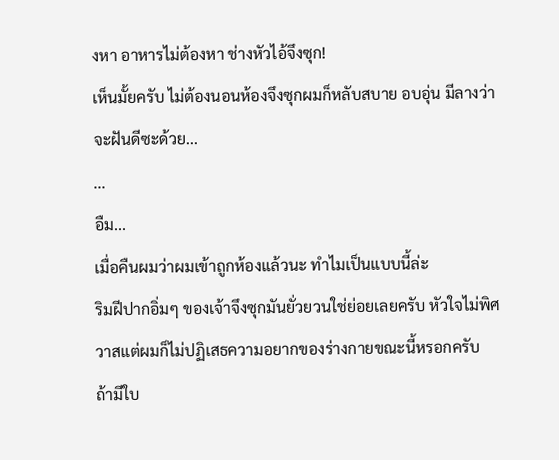งหา อาหารไม่ต้องหา ช่างหัวไอ้จึงซุก!
เห็นมั้ยครับ ไม่ต้องนอนห้องจึงซุกผมก็หลับสบาย อบอุ่น มีลางว่าจะฝันดีซะด้วย...
...
อืม...
เมื่อคืนผมว่าผมเข้าถูกห้องแล้วนะ ทำไมเป็นแบบนี้ล่ะ
ริมฝีปากอิ่มๆ ของเจ้าจึงซุกมันยั่วยวนใช่ย่อยเลยครับ หัวใจไม่พิศวาสแต่ผมก็ไม่ปฏิเสธความอยากของร่างกายขณะนี้หรอกครับ
ถ้ามีใบ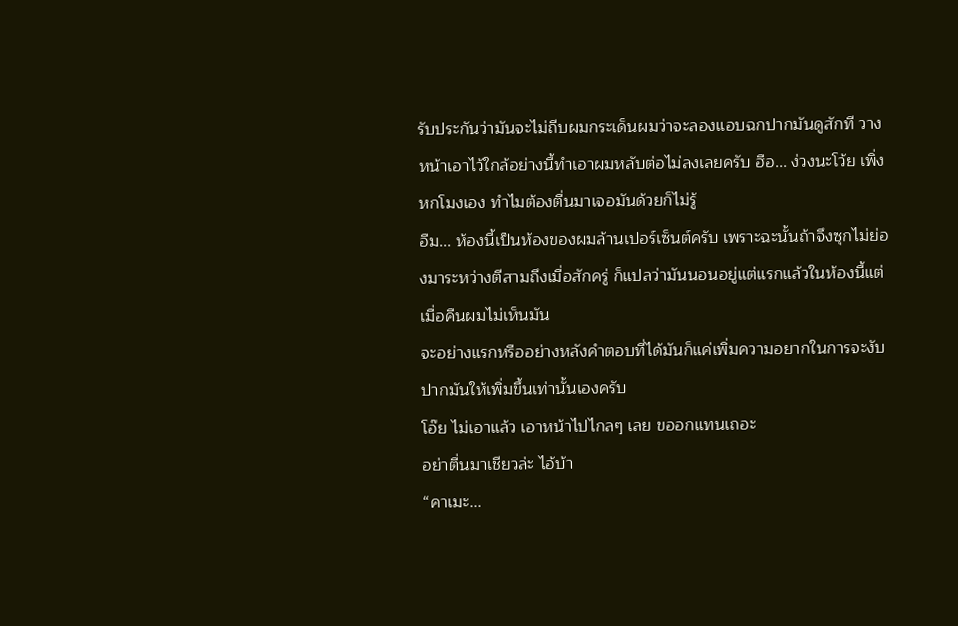รับประกันว่ามันจะไม่ถีบผมกระเด็นผมว่าจะลองแอบฉกปากมันดูสักที วางหน้าเอาไว้ใกล้อย่างนี้ทำเอาผมหลับต่อไม่ลงเลยครับ ฮือ... ง่วงนะโว้ย เพิ่งหกโมงเอง ทำไมต้องตื่นมาเจอมันด้วยก็ไม่รู้
อืม... ห้องนี้เป็นห้องของผมล้านเปอร์เซ็นต์ครับ เพราะฉะนั้นถ้าจึงซุกไม่ย่องมาระหว่างตีสามถึงเมื่อสักครู่ ก็แปลว่ามันนอนอยู่แต่แรกแล้วในห้องนี้แต่เมื่อคืนผมไม่เห็นมัน
จะอย่างแรกหรืออย่างหลังคำตอบที่ได้มันก็แค่เพิ่มความอยากในการจะงับปากมันให้เพิ่มขึ้นเท่านั้นเองครับ
โอ๊ย ไม่เอาแล้ว เอาหน้าไปไกลๆ เลย ขออกแทนเถอะ
อย่าตื่นมาเชียวล่ะ ไอ้บ้า
“คาเมะ...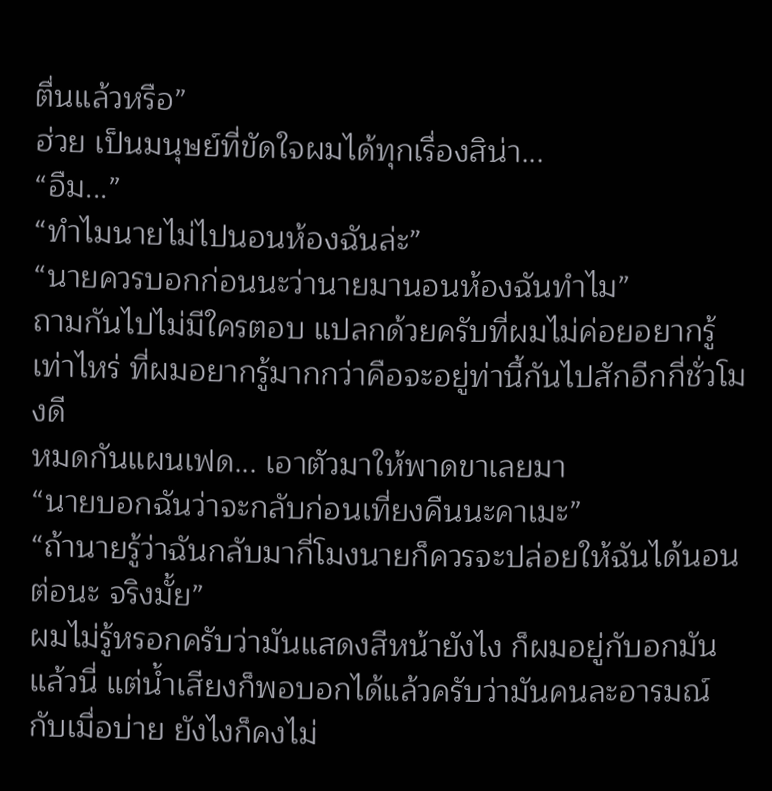ตื่นแล้วหรือ”
ฮ่วย เป็นมนุษย์ที่ขัดใจผมได้ทุกเรื่องสิน่า...
“อืม...”
“ทำไมนายไม่ไปนอนห้องฉันล่ะ”
“นายควรบอกก่อนนะว่านายมานอนห้องฉันทำไม”
ถามกันไปไม่มีใครตอบ แปลกด้วยครับที่ผมไม่ค่อยอยากรู้เท่าไหร่ ที่ผมอยากรู้มากกว่าคือจะอยู่ท่านี้กันไปสักอีกกี่ชั่วโมงดี
หมดกันแผนเฟด... เอาตัวมาให้พาดขาเลยมา
“นายบอกฉันว่าจะกลับก่อนเที่ยงคืนนะคาเมะ”
“ถ้านายรู้ว่าฉันกลับมากี่โมงนายก็ควรจะปล่อยให้ฉันได้นอนต่อนะ จริงมั้ย”
ผมไม่รู้หรอกครับว่ามันแสดงสีหน้ายังไง ก็ผมอยู่กับอกมันแล้วนี่ แต่น้ำเสียงก็พอบอกได้แล้วครับว่ามันคนละอารมณ์กับเมื่อบ่าย ยังไงก็คงไม่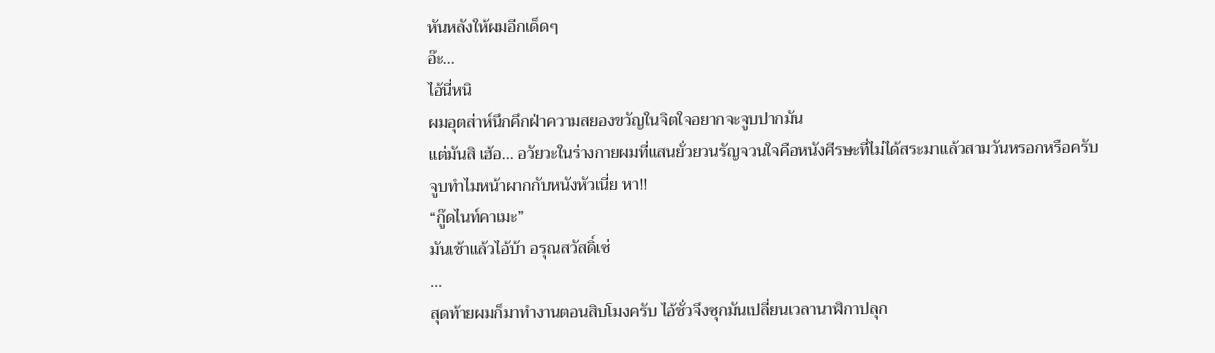หันหลังให้ผมอีกเด็ดๆ
อ๊ะ...
ไอ้นี่หนิ
ผมอุตส่าห์นึกคึกฝ่าความสยองขวัญในจิตใจอยากจะจูบปากมัน
แต่มันสิ เฮ้อ... อวัยวะในร่างกายผมที่แสนยั่วยวนรัญจวนใจคือหนังศีรษะที่ไม่ได้สระมาแล้วสามวันหรอกหรือครับ
จูบทำไมหน้าผากกับหนังหัวเนี่ย หา!!
“กู๊ดไนท์คาเมะ”
มันเช้าแล้วไอ้บ้า อรุณสวัสดิ์เซ่
...
สุดท้ายผมก็มาทำงานตอนสิบโมงครับ ไอ้ชั่วจึงซุกมันเปลี่ยนเวลานาฬิกาปลุก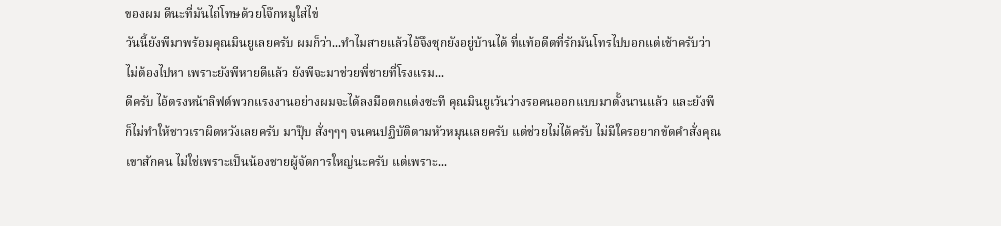ของผม ดีนะที่มันไถ่โทษด้วยโจ๊กหมูใส่ไข่
วันนี้ยังพีมาพร้อมคุณมินยูเลยครับ ผมก็ว่า...ทำไมสายแล้วไอ้จึงซุกยังอยู่บ้านได้ ที่แท้อดีตที่รักมันโทรไปบอกแต่เช้าครับว่าไม่ต้องไปหา เพราะยังพีหายดีแล้ว ยังพีจะมาช่วยพี่ชายที่โรงแรม...
ดีครับ ไอ้ตรงหน้าลิฟต์พวกแรงงานอย่างผมจะได้ลงมือตกแต่งซะที คุณมินยูเว้นว่างรอคนออกแบบมาตั้งนานแล้ว และยังพีก็ไม่ทำให้ชาวเราผิดหวังเลยครับ มาปุ๊บ สั่งๆๆๆ จนคนปฏิบัติตามหัวหมุนเลยครับ แต่ช่วยไม่ได้ครับ ไม่มีใครอยากขัดคำสั่งคุณเขาสักคน ไม่ใช่เพราะเป็นน้องชายผู้จัดการใหญ่นะครับ แต่เพราะ...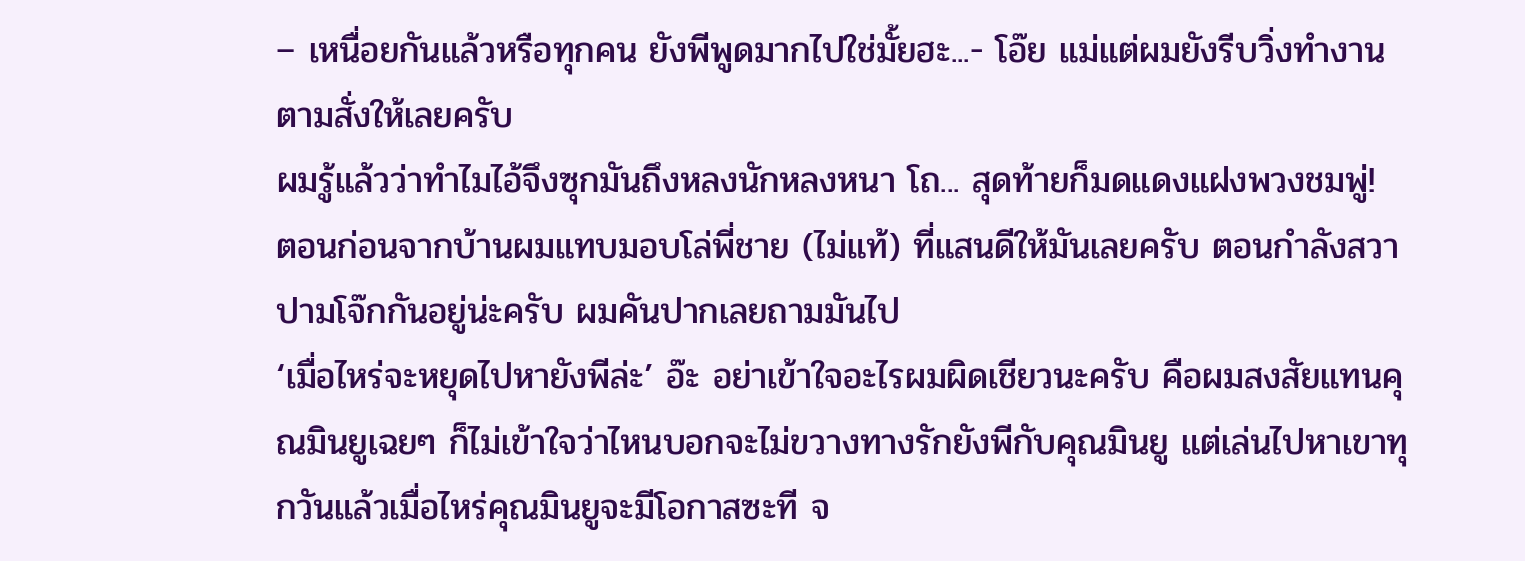– เหนื่อยกันแล้วหรือทุกคน ยังพีพูดมากไปใช่มั้ยฮะ...- โอ๊ย แม่แต่ผมยังรีบวิ่งทำงานตามสั่งให้เลยครับ
ผมรู้แล้วว่าทำไมไอ้จึงซุกมันถึงหลงนักหลงหนา โถ... สุดท้ายก็มดแดงแฝงพวงชมพู่!
ตอนก่อนจากบ้านผมแทบมอบโล่พี่ชาย (ไม่แท้) ที่แสนดีให้มันเลยครับ ตอนกำลังสวาปามโจ๊กกันอยู่น่ะครับ ผมคันปากเลยถามมันไป
‘เมื่อไหร่จะหยุดไปหายังพีล่ะ’ อ๊ะ อย่าเข้าใจอะไรผมผิดเชียวนะครับ คือผมสงสัยแทนคุณมินยูเฉยๆ ก็ไม่เข้าใจว่าไหนบอกจะไม่ขวางทางรักยังพีกับคุณมินยู แต่เล่นไปหาเขาทุกวันแล้วเมื่อไหร่คุณมินยูจะมีโอกาสซะที จ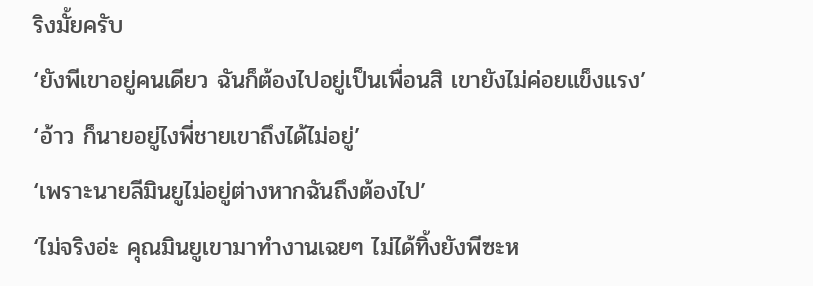ริงมั้ยครับ
‘ยังพีเขาอยู่คนเดียว ฉันก็ต้องไปอยู่เป็นเพื่อนสิ เขายังไม่ค่อยแข็งแรง’
‘อ้าว ก็นายอยู่ไงพี่ชายเขาถึงได้ไม่อยู่’
‘เพราะนายลีมินยูไม่อยู่ต่างหากฉันถึงต้องไป’
‘ไม่จริงอ่ะ คุณมินยูเขามาทำงานเฉยๆ ไม่ได้ทิ้งยังพีซะห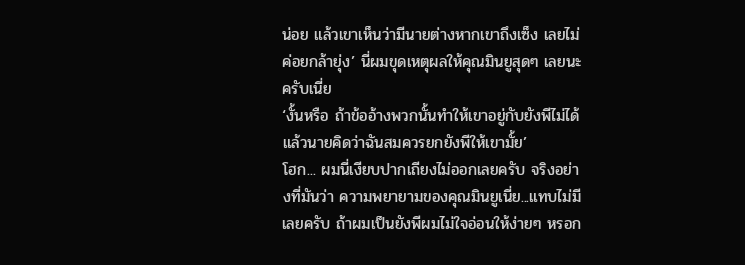น่อย แล้วเขาเห็นว่ามีนายต่างหากเขาถึงเซ็ง เลยไม่ค่อยกล้ายุ่ง’ นี่ผมขุดเหตุผลให้คุณมินยูสุดๆ เลยนะครับเนี่ย
‘งั้นหรือ ถ้าข้ออ้างพวกนั้นทำให้เขาอยู่กับยังพีไม่ได้ แล้วนายคิดว่าฉันสมควรยกยังพีให้เขามั้ย’
โฮก... ผมนี่เงียบปากเถียงไม่ออกเลยครับ จริงอย่างที่มันว่า ความพยายามของคุณมินยูเนี่ย...แทบไม่มีเลยครับ ถ้าผมเป็นยังพีผมไม่ใจอ่อนให้ง่ายๆ หรอก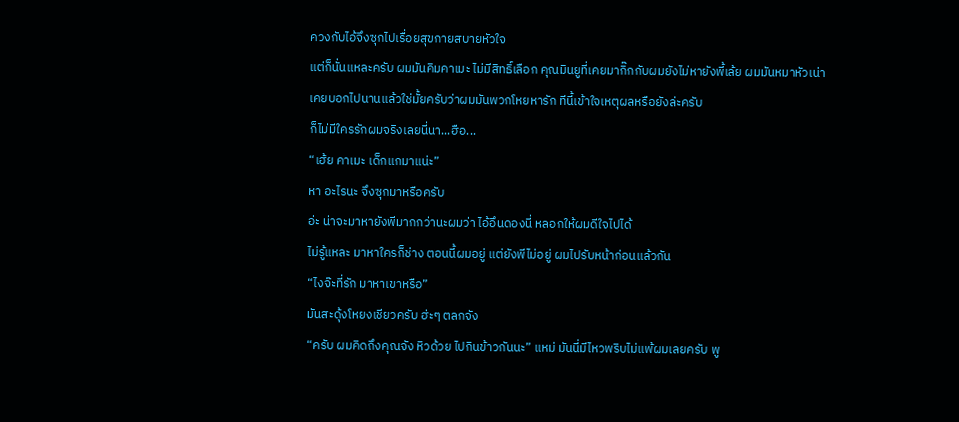ควงกับไอ้จึงซุกไปเรื่อยสุขกายสบายหัวใจ
แต่ก็นั่นแหละครับ ผมมันคิมคาเมะ ไม่มีสิทธิ์เลือก คุณมินยูที่เคยมากิ๊กกับผมยังไม่หายังพี้เล้ย ผมมันหมาหัวเน่า
เคยบอกไปนานแล้วใช่มั้ยครับว่าผมมันพวกโหยหารัก ทีนี้เข้าใจเหตุผลหรือยังล่ะครับ
ก็ไม่มีใครรักผมจริงเลยนี่นา...ฮือ...
“เฮ้ย คาเมะ เด็กแกมาแน่ะ”
หา อะไรนะ จึงซุกมาหรือครับ
อ่ะ น่าจะมาหายังพีมากกว่านะผมว่า ไอ้อึนดองนี่ หลอกให้ผมดีใจไปได้
ไม่รู้แหละ มาหาใครก็ช่าง ตอนนี้ผมอยู่ แต่ยังพีไม่อยู่ ผมไปรับหน้าก่อนแล้วกัน
“ไงจ๊ะที่รัก มาหาเขาหรือ”
มันสะดุ้งโหยงเชียวครับ ฮ่ะๆ ตลกจัง
“ครับ ผมคิดถึงคุณจัง หิวด้วย ไปกินข้าวกันนะ” แหม่ มันนี่มีไหวพริบไม่แพ้ผมเลยครับ พู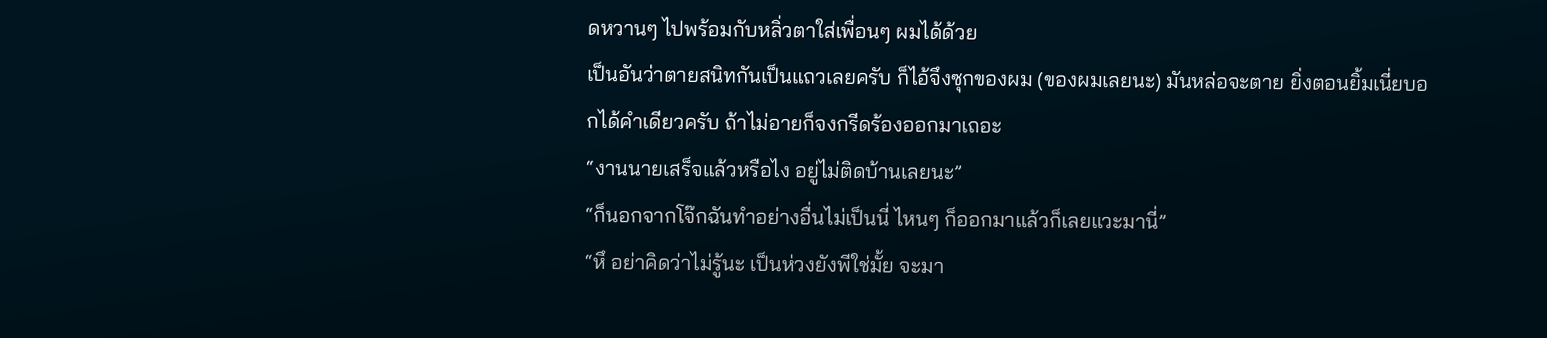ดหวานๆ ไปพร้อมกับหลิ่วตาใส่เพื่อนๆ ผมได้ด้วย
เป็นอันว่าตายสนิทกันเป็นแถวเลยครับ ก็ไอ้จึงซุกของผม (ของผมเลยนะ) มันหล่อจะตาย ยิ่งตอนยิ้มเนี่ยบอกได้คำเดียวครับ ถ้าไม่อายก็จงกรีดร้องออกมาเถอะ
“งานนายเสร็จแล้วหรือไง อยู่ไม่ติดบ้านเลยนะ”
“ก็นอกจากโจ๊กฉันทำอย่างอื่นไม่เป็นนี่ ไหนๆ ก็ออกมาแล้วก็เลยแวะมานี่”
“หึ อย่าคิดว่าไม่รู้นะ เป็นห่วงยังพีใช่มั้ย จะมา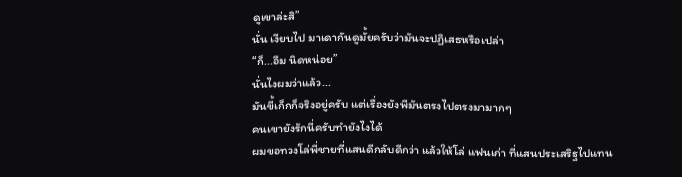ดูเขาล่ะสิ”
นั่น เงียบไป มาเดากันดูมั้ยครับว่ามันจะปฏิเสธหรือเปล่า
“ก็...อืม นิดหน่อย”
นั่นไงผมว่าแล้ว...
มันขี้เก็กก็จริงอยู่ครับ แต่เรื่องยังพีมันตรงไปตรงมามากๆ
คนเขายังรักนี่ครับทำยังไงได้
ผมขอทวงโล่พี่ชายที่แสนดีกลับดีกว่า แล้วให้โล่ แฟนเก่า ที่แสนประเสริฐไปแทน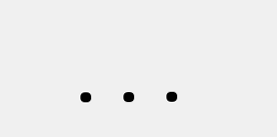...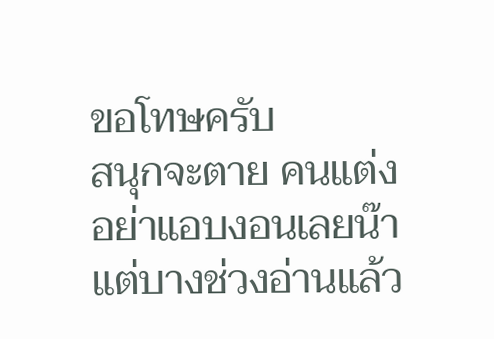ขอโทษครับ
สนุกจะตาย คนแต่งอย่าแอบงอนเลยน๊า
แต่บางช่วงอ่านแล้ว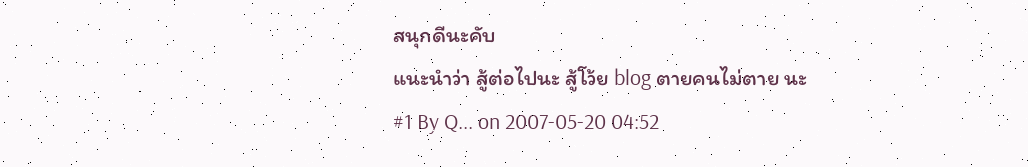สนุกดีนะคับ
แนะนำว่า สู้ต่อไปนะ สู้โว้ย blog ตายคนไม่ตาย นะ
#1 By Q... on 2007-05-20 04:52